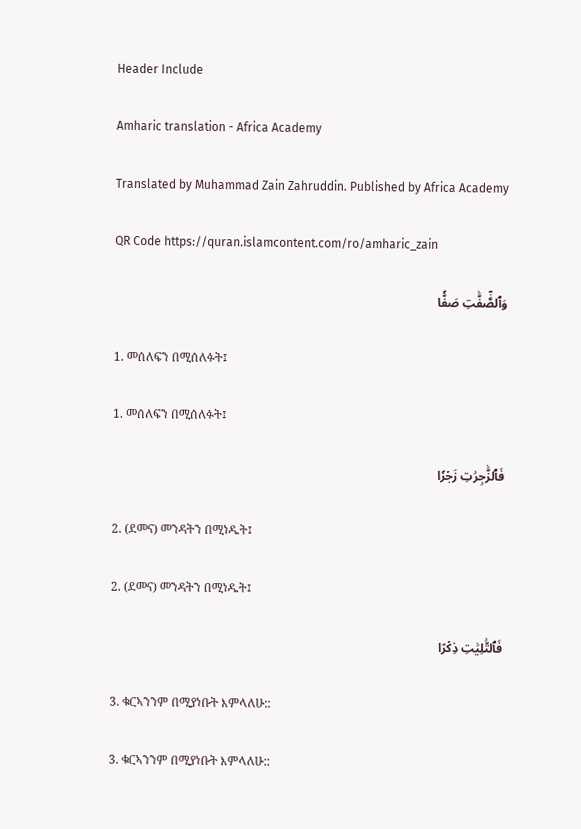Header Include

Amharic translation - Africa Academy

Translated by Muhammad Zain Zahruddin. Published by Africa Academy

QR Code https://quran.islamcontent.com/ro/amharic_zain

وَٱلصَّٰٓفَّٰتِ صَفّٗا

1. መሰለፍን በሚሰለፉት፤

1. መሰለፍን በሚሰለፉት፤

فَٱلزَّٰجِرَٰتِ زَجۡرٗا

2. (ደመና) መንዳትን በሚነዱት፤

2. (ደመና) መንዳትን በሚነዱት፤

فَٱلتَّٰلِيَٰتِ ذِكۡرًا

3. ቁርኣንንም በሚያነቡት እምላለሁ::

3. ቁርኣንንም በሚያነቡት እምላለሁ::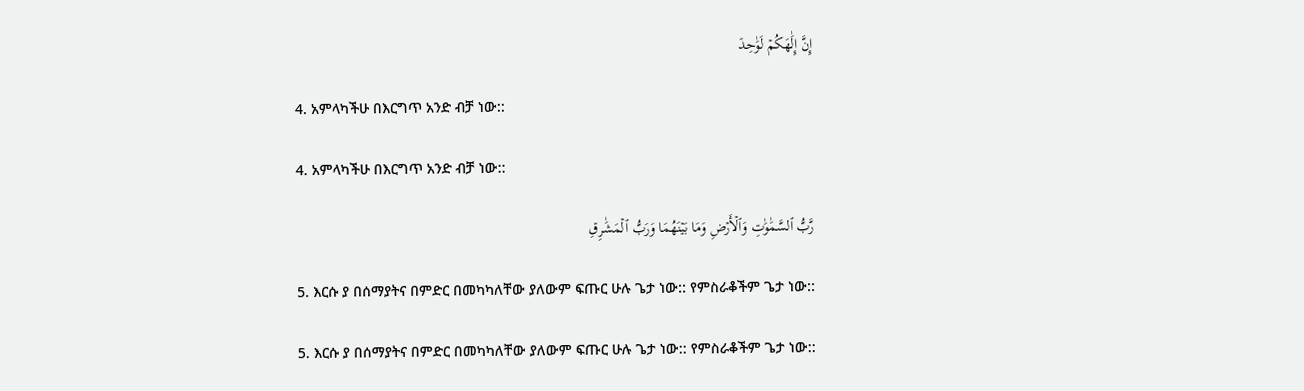إِنَّ إِلَٰهَكُمۡ لَوَٰحِدٞ

4. አምላካችሁ በእርግጥ አንድ ብቻ ነው::

4. አምላካችሁ በእርግጥ አንድ ብቻ ነው::

رَّبُّ ٱلسَّمَٰوَٰتِ وَٱلۡأَرۡضِ وَمَا بَيۡنَهُمَا وَرَبُّ ٱلۡمَشَٰرِقِ

5. እርሱ ያ በሰማያትና በምድር በመካካለቸው ያለውም ፍጡር ሁሉ ጌታ ነው:: የምስራቆችም ጌታ ነው::

5. እርሱ ያ በሰማያትና በምድር በመካካለቸው ያለውም ፍጡር ሁሉ ጌታ ነው:: የምስራቆችም ጌታ ነው::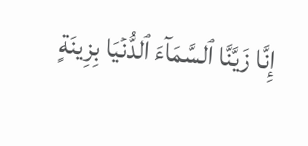إِنَّا زَيَّنَّا ٱلسَّمَآءَ ٱلدُّنۡيَا بِزِينَةٍ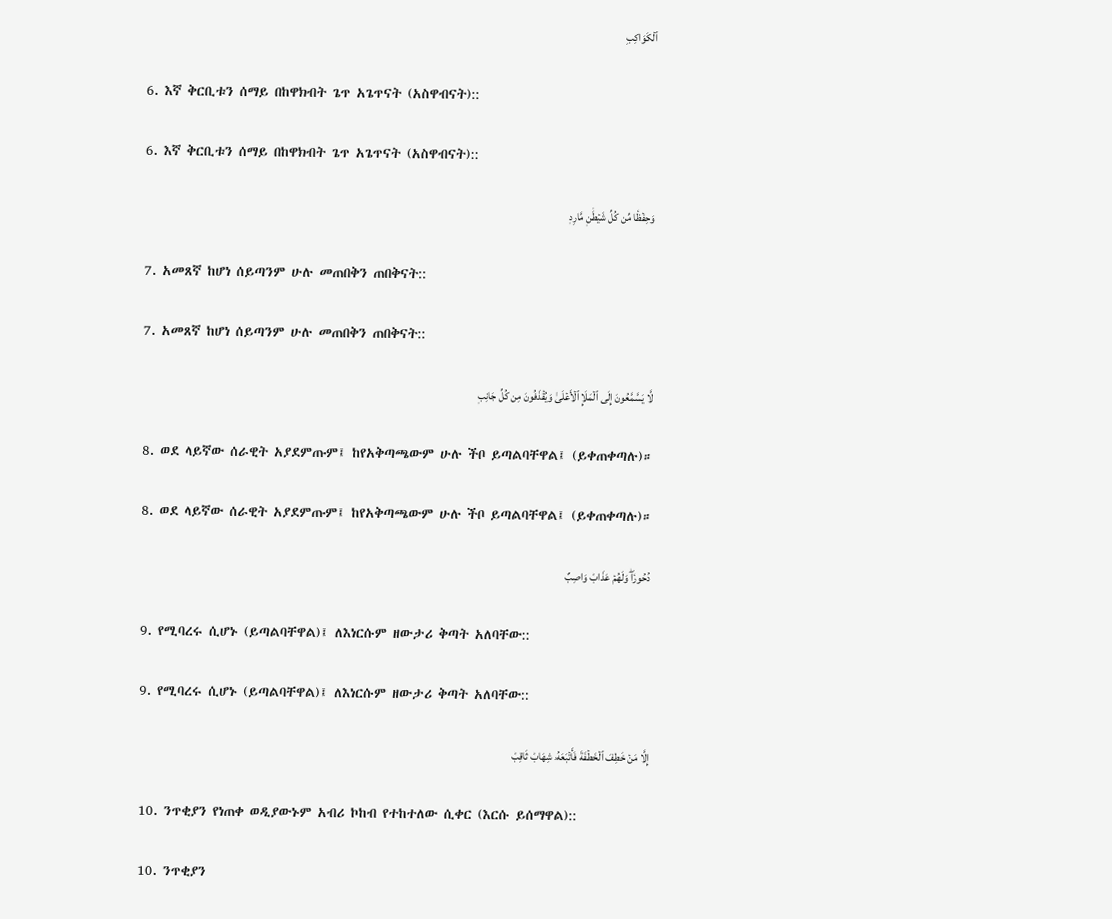ٱلۡكَوَاكِبِ

6. እኛ ቅርቢቱን ሰማይ በከዋክብት ጌጥ አጌጥናት (አስዋብናት)::

6. እኛ ቅርቢቱን ሰማይ በከዋክብት ጌጥ አጌጥናት (አስዋብናት)::

وَحِفۡظٗا مِّن كُلِّ شَيۡطَٰنٖ مَّارِدٖ

7. አመጸኛ ከሆነ ሰይጣንም ሁሉ መጠበቅን ጠበቅናት::

7. አመጸኛ ከሆነ ሰይጣንም ሁሉ መጠበቅን ጠበቅናት::

لَّا يَسَّمَّعُونَ إِلَى ٱلۡمَلَإِ ٱلۡأَعۡلَىٰ وَيُقۡذَفُونَ مِن كُلِّ جَانِبٖ

8. ወደ ላይኛው ሰራዊት አያደምጡም፤ ከየአቅጣጫውም ሁሉ ችቦ ይጣልባቸዋል፤ (ይቀጠቀጣሉ)።

8. ወደ ላይኛው ሰራዊት አያደምጡም፤ ከየአቅጣጫውም ሁሉ ችቦ ይጣልባቸዋል፤ (ይቀጠቀጣሉ)።

دُحُورٗاۖ وَلَهُمۡ عَذَابٞ وَاصِبٌ

9. የሚባረሩ ሲሆኑ (ይጣልባቸዋል)፤ ለእነርሱም ዘውታሪ ቅጣት አለባቸው::

9. የሚባረሩ ሲሆኑ (ይጣልባቸዋል)፤ ለእነርሱም ዘውታሪ ቅጣት አለባቸው::

إِلَّا مَنۡ خَطِفَ ٱلۡخَطۡفَةَ فَأَتۡبَعَهُۥ شِهَابٞ ثَاقِبٞ

10. ንጥቂያን የነጠቀ ወዲያውኑም አብሪ ኮከብ የተከተለው ሲቀር (እርሱ ይሰማዋል)::

10. ንጥቂያን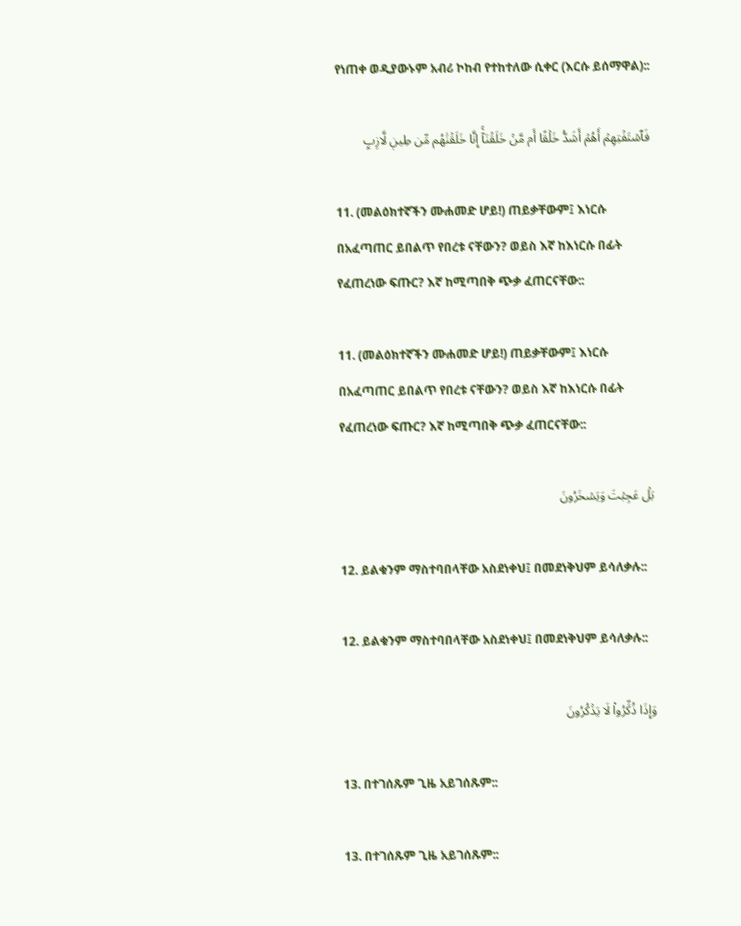የነጠቀ ወዲያውኑም አብሪ ኮከብ የተከተለው ሲቀር (እርሱ ይሰማዋል)::

فَٱسۡتَفۡتِهِمۡ أَهُمۡ أَشَدُّ خَلۡقًا أَم مَّنۡ خَلَقۡنَآۚ إِنَّا خَلَقۡنَٰهُم مِّن طِينٖ لَّازِبِۭ

11. (መልዕክተኛችን ሙሐመድ ሆይ!) ጠይቃቸውም፤ እነርሱ በአፈጣጠር ይበልጥ የበረቱ ናቸውን? ወይስ እኛ ከእነርሱ በፊት የፈጠረነው ፍጡር? እኛ ከሚጣበቅ ጭቃ ፈጠርናቸው::

11. (መልዕክተኛችን ሙሐመድ ሆይ!) ጠይቃቸውም፤ እነርሱ በአፈጣጠር ይበልጥ የበረቱ ናቸውን? ወይስ እኛ ከእነርሱ በፊት የፈጠረነው ፍጡር? እኛ ከሚጣበቅ ጭቃ ፈጠርናቸው::

بَلۡ عَجِبۡتَ وَيَسۡخَرُونَ

12. ይልቁንም ማስተባበላቸው አስደነቀህ፤ በመደነቅህም ይሳለቃሉ::

12. ይልቁንም ማስተባበላቸው አስደነቀህ፤ በመደነቅህም ይሳለቃሉ::

وَإِذَا ذُكِّرُواْ لَا يَذۡكُرُونَ

13. በተገሰጹም ጊዜ አይገሰጹም::

13. በተገሰጹም ጊዜ አይገሰጹም::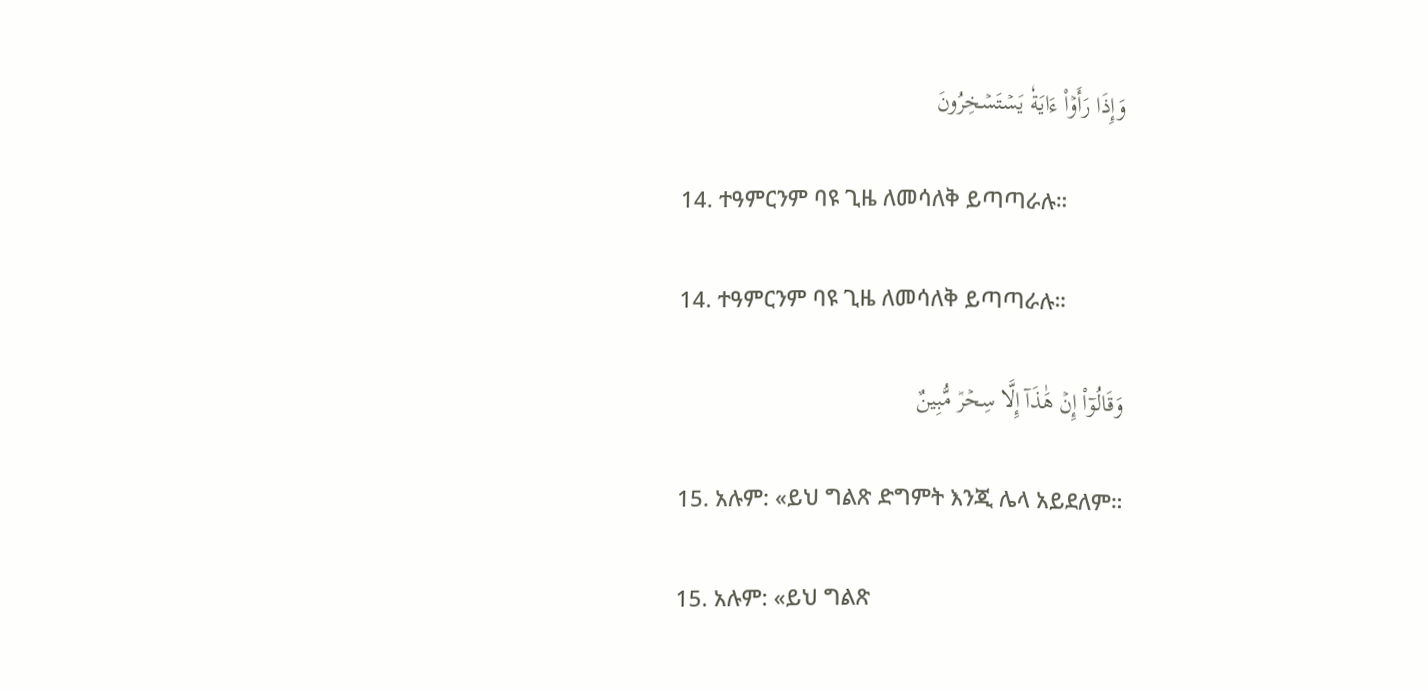وَإِذَا رَأَوۡاْ ءَايَةٗ يَسۡتَسۡخِرُونَ

14. ተዓምርንም ባዩ ጊዜ ለመሳለቅ ይጣጣራሉ።

14. ተዓምርንም ባዩ ጊዜ ለመሳለቅ ይጣጣራሉ።

وَقَالُوٓاْ إِنۡ هَٰذَآ إِلَّا سِحۡرٞ مُّبِينٌ

15. አሉም: «ይህ ግልጽ ድግምት እንጂ ሌላ አይደለም።

15. አሉም: «ይህ ግልጽ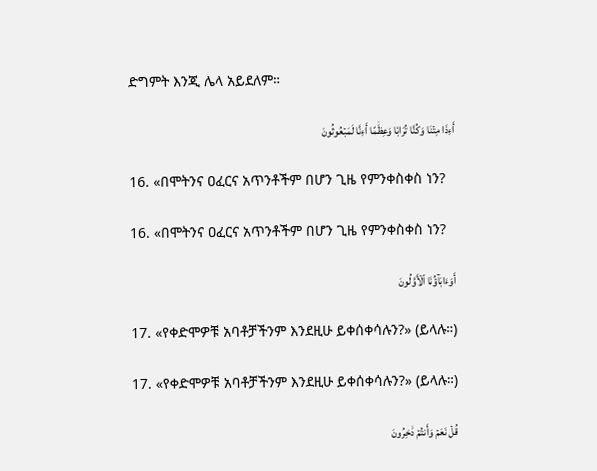ድግምት እንጂ ሌላ አይደለም።

أَءِذَا مِتۡنَا وَكُنَّا تُرَابٗا وَعِظَٰمًا أَءِنَّا لَمَبۡعُوثُونَ

16. «በሞትንና ዐፈርና አጥንቶችም በሆን ጊዜ የምንቀስቀስ ነን?

16. «በሞትንና ዐፈርና አጥንቶችም በሆን ጊዜ የምንቀስቀስ ነን?

أَوَءَابَآؤُنَا ٱلۡأَوَّلُونَ

17. «የቀድሞዎቹ አባቶቻችንም እንደዚሁ ይቀሰቀሳሉን?» (ይላሉ።)

17. «የቀድሞዎቹ አባቶቻችንም እንደዚሁ ይቀሰቀሳሉን?» (ይላሉ።)

قُلۡ نَعَمۡ وَأَنتُمۡ دَٰخِرُونَ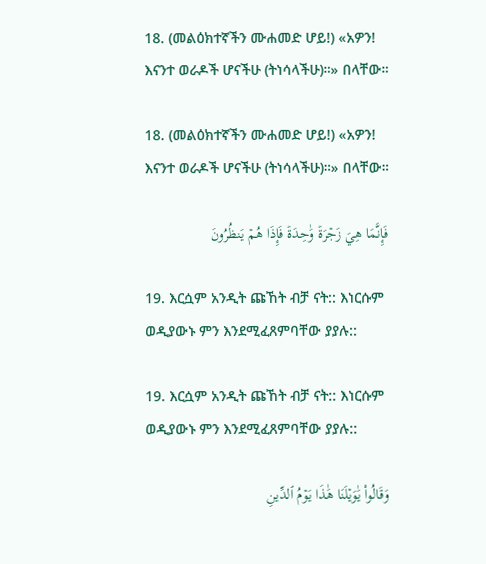18. (መልዕክተኛችን ሙሐመድ ሆይ!) «አዎን! እናንተ ወራዶች ሆናችሁ (ትነሳላችሁ)።» በላቸው።

18. (መልዕክተኛችን ሙሐመድ ሆይ!) «አዎን! እናንተ ወራዶች ሆናችሁ (ትነሳላችሁ)።» በላቸው።

فَإِنَّمَا هِيَ زَجۡرَةٞ وَٰحِدَةٞ فَإِذَا هُمۡ يَنظُرُونَ

19. እርሷም አንዲት ጩኸት ብቻ ናት:: እነርሱም ወዲያውኑ ምን እንደሚፈጸምባቸው ያያሉ::

19. እርሷም አንዲት ጩኸት ብቻ ናት:: እነርሱም ወዲያውኑ ምን እንደሚፈጸምባቸው ያያሉ::

وَقَالُواْ يَٰوَيۡلَنَا هَٰذَا يَوۡمُ ٱلدِّينِ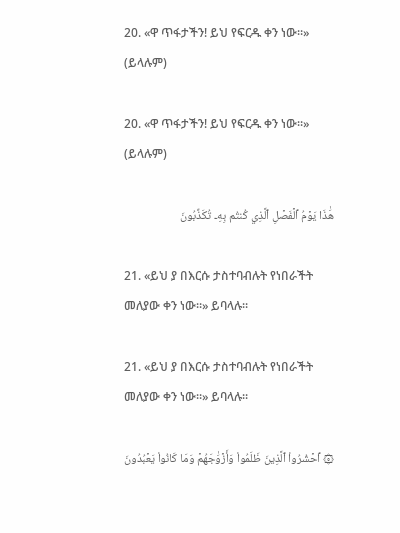20. «ዋ ጥፋታችን! ይህ የፍርዱ ቀን ነው።» (ይላሉም)

20. «ዋ ጥፋታችን! ይህ የፍርዱ ቀን ነው።» (ይላሉም)

هَٰذَا يَوۡمُ ٱلۡفَصۡلِ ٱلَّذِي كُنتُم بِهِۦ تُكَذِّبُونَ

21. «ይህ ያ በእርሱ ታስተባብሉት የነበራችት መለያው ቀን ነው።» ይባላሉ።

21. «ይህ ያ በእርሱ ታስተባብሉት የነበራችት መለያው ቀን ነው።» ይባላሉ።

۞ ٱحۡشُرُواْ ٱلَّذِينَ ظَلَمُواْ وَأَزۡوَٰجَهُمۡ وَمَا كَانُواْ يَعۡبُدُونَ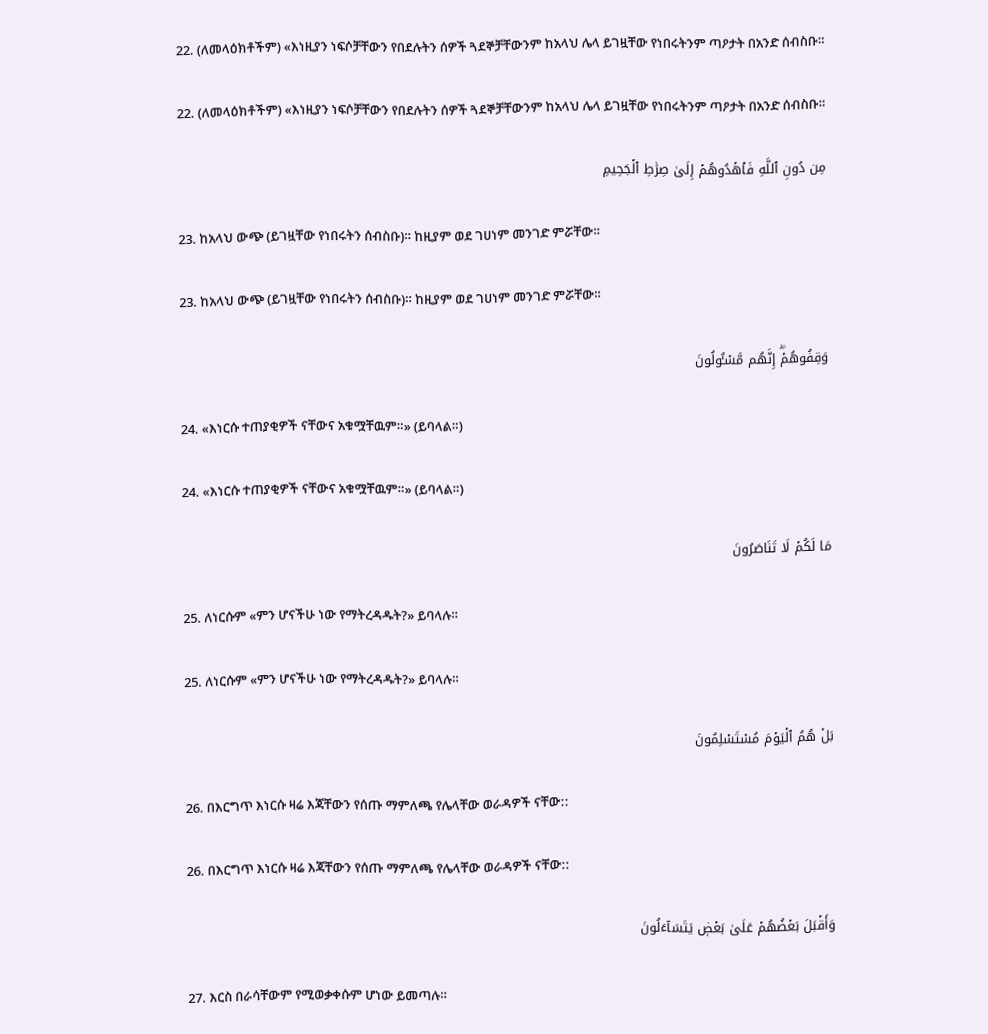22. (ለመላዕክቶችም) «እነዚያን ነፍሶቻቸውን የበደሉትን ሰዎች ጓደኞቻቸውንም ከአላህ ሌላ ይገዟቸው የነበሩትንም ጣዖታት በአንድ ሰብስቡ።

22. (ለመላዕክቶችም) «እነዚያን ነፍሶቻቸውን የበደሉትን ሰዎች ጓደኞቻቸውንም ከአላህ ሌላ ይገዟቸው የነበሩትንም ጣዖታት በአንድ ሰብስቡ።

مِن دُونِ ٱللَّهِ فَٱهۡدُوهُمۡ إِلَىٰ صِرَٰطِ ٱلۡجَحِيمِ

23. ከአላህ ውጭ (ይገዟቸው የነበሩትን ሰብስቡ)። ከዚያም ወደ ገሀነም መንገድ ምሯቸው።

23. ከአላህ ውጭ (ይገዟቸው የነበሩትን ሰብስቡ)። ከዚያም ወደ ገሀነም መንገድ ምሯቸው።

وَقِفُوهُمۡۖ إِنَّهُم مَّسۡـُٔولُونَ

24. «እነርሱ ተጠያቂዎች ናቸውና አቁሟቸዉም።» (ይባላል።)

24. «እነርሱ ተጠያቂዎች ናቸውና አቁሟቸዉም።» (ይባላል።)

مَا لَكُمۡ لَا تَنَاصَرُونَ

25. ለነርሱም «ምን ሆናችሁ ነው የማትረዳዱት?» ይባላሉ።

25. ለነርሱም «ምን ሆናችሁ ነው የማትረዳዱት?» ይባላሉ።

بَلۡ هُمُ ٱلۡيَوۡمَ مُسۡتَسۡلِمُونَ

26. በእርግጥ እነርሱ ዛሬ እጃቸውን የሰጡ ማምለጫ የሌላቸው ወራዳዎች ናቸው::

26. በእርግጥ እነርሱ ዛሬ እጃቸውን የሰጡ ማምለጫ የሌላቸው ወራዳዎች ናቸው::

وَأَقۡبَلَ بَعۡضُهُمۡ عَلَىٰ بَعۡضٖ يَتَسَآءَلُونَ

27. እርስ በራሳቸውም የሚወቃቀሱም ሆነው ይመጣሉ።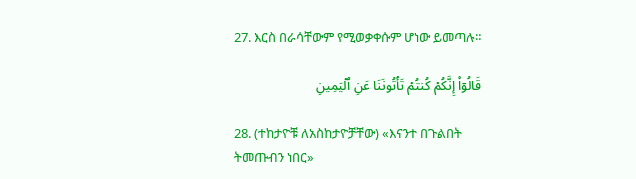27. እርስ በራሳቸውም የሚወቃቀሱም ሆነው ይመጣሉ።

قَالُوٓاْ إِنَّكُمۡ كُنتُمۡ تَأۡتُونَنَا عَنِ ٱلۡيَمِينِ

28. (ተከታዮቹ ለአስከታዮቻቸው) «እናንተ በጉልበት ትመጡብን ነበር»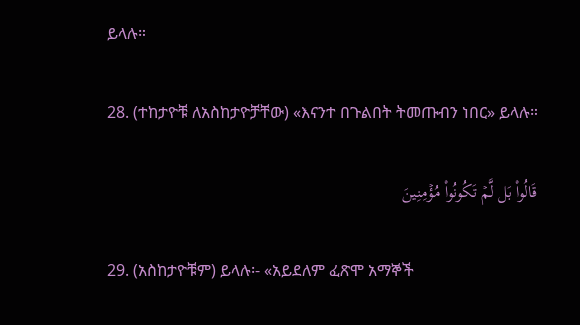ይላሉ።

28. (ተከታዮቹ ለአስከታዮቻቸው) «እናንተ በጉልበት ትመጡብን ነበር» ይላሉ።

قَالُواْ بَل لَّمۡ تَكُونُواْ مُؤۡمِنِينَ

29. (አስከታዮቹም) ይላሉ፡- «አይደለም ፈጽሞ አማኞች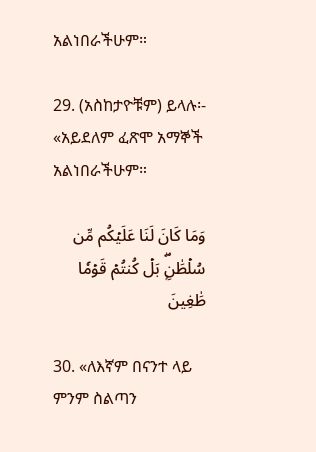አልነበራችሁም።

29. (አስከታዮቹም) ይላሉ፡- «አይደለም ፈጽሞ አማኞች አልነበራችሁም።

وَمَا كَانَ لَنَا عَلَيۡكُم مِّن سُلۡطَٰنِۭۖ بَلۡ كُنتُمۡ قَوۡمٗا طَٰغِينَ

30. «ለእኛም በናንተ ላይ ምንም ስልጣን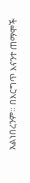አልነበረንም። በእርግጥ እናንተ ጠማሞች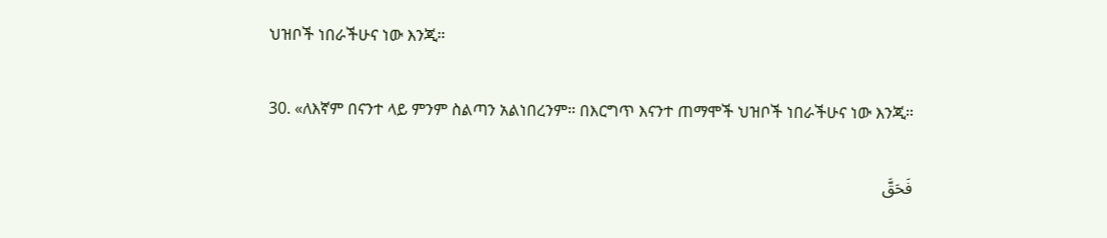ህዝቦች ነበራችሁና ነው እንጂ።

30. «ለእኛም በናንተ ላይ ምንም ስልጣን አልነበረንም። በእርግጥ እናንተ ጠማሞች ህዝቦች ነበራችሁና ነው እንጂ።

فَحَقَّ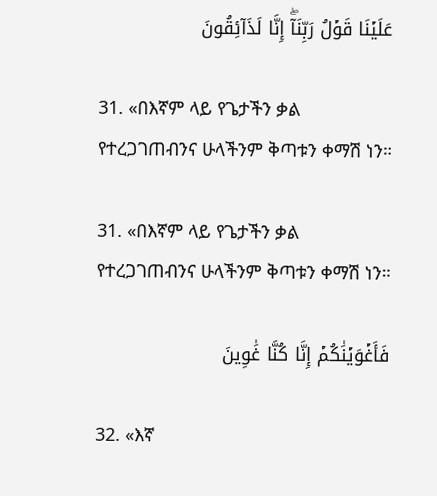عَلَيۡنَا قَوۡلُ رَبِّنَآۖ إِنَّا لَذَآئِقُونَ

31. «በእኛም ላይ የጌታችን ቃል የተረጋገጠብንና ሁላችንም ቅጣቱን ቀማሽ ነን።

31. «በእኛም ላይ የጌታችን ቃል የተረጋገጠብንና ሁላችንም ቅጣቱን ቀማሽ ነን።

فَأَغۡوَيۡنَٰكُمۡ إِنَّا كُنَّا غَٰوِينَ

32. «እኛ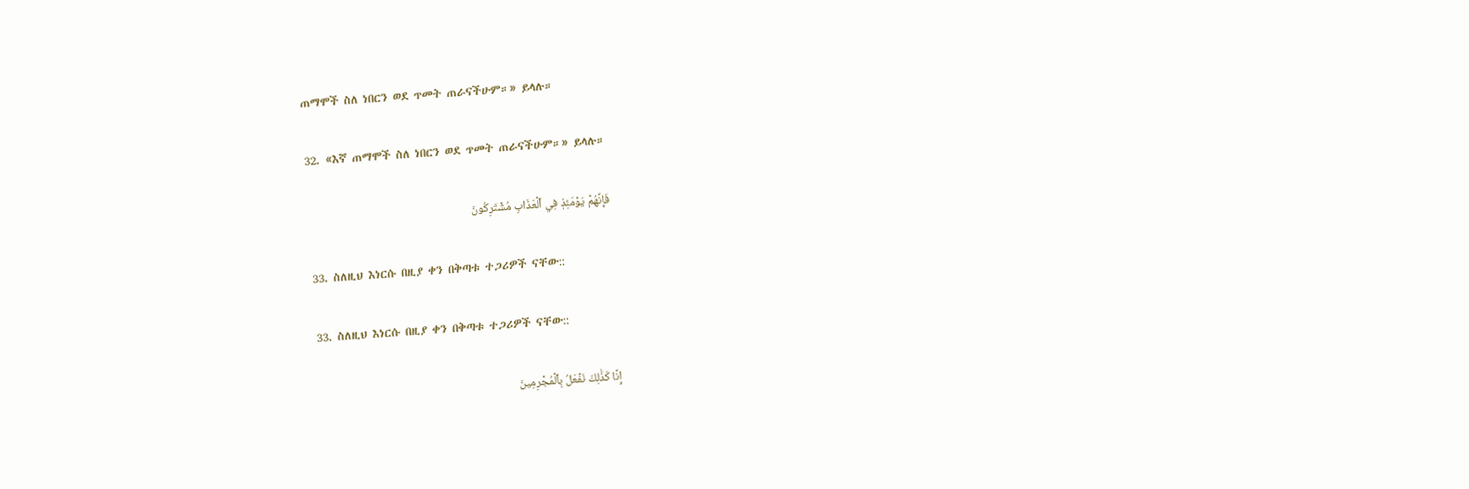ጠማሞች ስለ ነበርን ወደ ጥመት ጠራናችሁም።» ይላሉ።

32. «እኛ ጠማሞች ስለ ነበርን ወደ ጥመት ጠራናችሁም።» ይላሉ።

فَإِنَّهُمۡ يَوۡمَئِذٖ فِي ٱلۡعَذَابِ مُشۡتَرِكُونَ

33. ስለዚህ እነርሱ በዚያ ቀን በቅጣቱ ተጋሪዎች ናቸው::

33. ስለዚህ እነርሱ በዚያ ቀን በቅጣቱ ተጋሪዎች ናቸው::

إِنَّا كَذَٰلِكَ نَفۡعَلُ بِٱلۡمُجۡرِمِينَ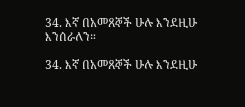34. እኛ በአመጸኞች ሁሉ እንደዚሁ እንሰራለን።

34. እኛ በአመጸኞች ሁሉ እንደዚሁ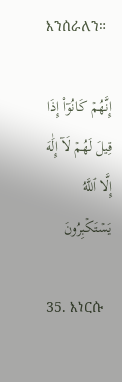እንሰራለን።

إِنَّهُمۡ كَانُوٓاْ إِذَا قِيلَ لَهُمۡ لَآ إِلَٰهَ إِلَّا ٱللَّهُ يَسۡتَكۡبِرُونَ

35. እነርሱ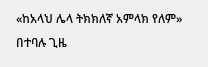«ከአላህ ሌላ ትክክለኛ አምላክ የለም» በተባሉ ጊዜ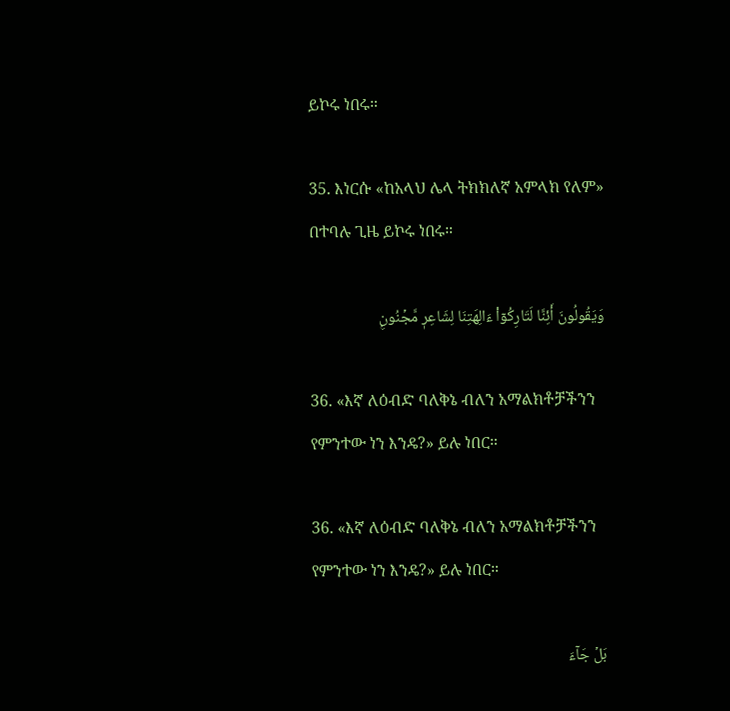ይኮሩ ነበሩ።

35. እነርሱ «ከአላህ ሌላ ትክክለኛ አምላክ የለም» በተባሉ ጊዜ ይኮሩ ነበሩ።

وَيَقُولُونَ أَئِنَّا لَتَارِكُوٓاْ ءَالِهَتِنَا لِشَاعِرٖ مَّجۡنُونِۭ

36. «እኛ ለዕብድ ባለቅኔ ብለን አማልክቶቻችንን የምንተው ነን እንዴ?» ይሉ ነበር።

36. «እኛ ለዕብድ ባለቅኔ ብለን አማልክቶቻችንን የምንተው ነን እንዴ?» ይሉ ነበር።

بَلۡ جَآءَ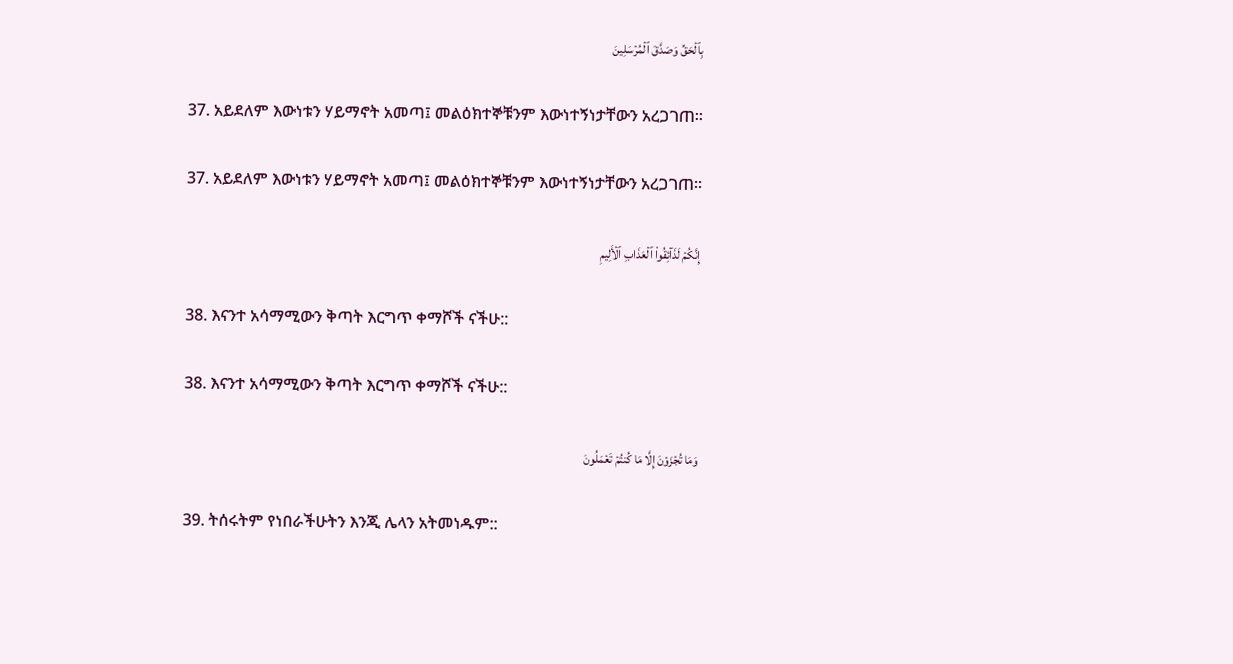بِٱلۡحَقِّ وَصَدَّقَ ٱلۡمُرۡسَلِينَ

37. አይደለም እውነቱን ሃይማኖት አመጣ፤ መልዕክተኞቹንም እውነተኝነታቸውን አረጋገጠ።

37. አይደለም እውነቱን ሃይማኖት አመጣ፤ መልዕክተኞቹንም እውነተኝነታቸውን አረጋገጠ።

إِنَّكُمۡ لَذَآئِقُواْ ٱلۡعَذَابِ ٱلۡأَلِيمِ

38. እናንተ አሳማሚውን ቅጣት እርግጥ ቀማሾች ናችሁ::

38. እናንተ አሳማሚውን ቅጣት እርግጥ ቀማሾች ናችሁ::

وَمَا تُجۡزَوۡنَ إِلَّا مَا كُنتُمۡ تَعۡمَلُونَ

39. ትሰሩትም የነበራችሁትን እንጂ ሌላን አትመነዱም::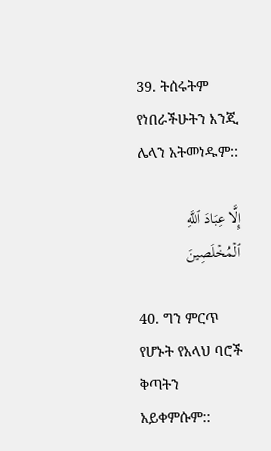39. ትሰሩትም የነበራችሁትን እንጂ ሌላን አትመነዱም::

إِلَّا عِبَادَ ٱللَّهِ ٱلۡمُخۡلَصِينَ

40. ግን ምርጥ የሆኑት የአላህ ባሮች ቅጣትን አይቀምሱም::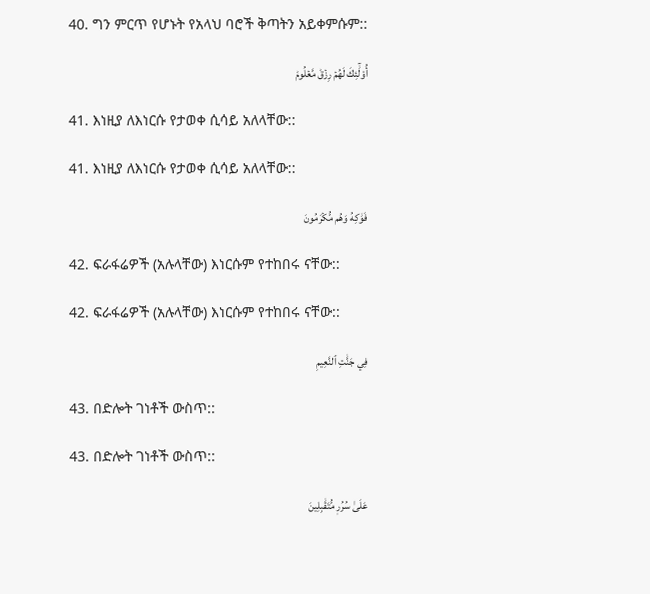40. ግን ምርጥ የሆኑት የአላህ ባሮች ቅጣትን አይቀምሱም::

أُوْلَٰٓئِكَ لَهُمۡ رِزۡقٞ مَّعۡلُومٞ

41. እነዚያ ለእነርሱ የታወቀ ሲሳይ አለላቸው::

41. እነዚያ ለእነርሱ የታወቀ ሲሳይ አለላቸው::

فَوَٰكِهُ وَهُم مُّكۡرَمُونَ

42. ፍራፋሬዎች (አሉላቸው) እነርሱም የተከበሩ ናቸው::

42. ፍራፋሬዎች (አሉላቸው) እነርሱም የተከበሩ ናቸው::

فِي جَنَّٰتِ ٱلنَّعِيمِ

43. በድሎት ገነቶች ውስጥ::

43. በድሎት ገነቶች ውስጥ::

عَلَىٰ سُرُرٖ مُّتَقَٰبِلِينَ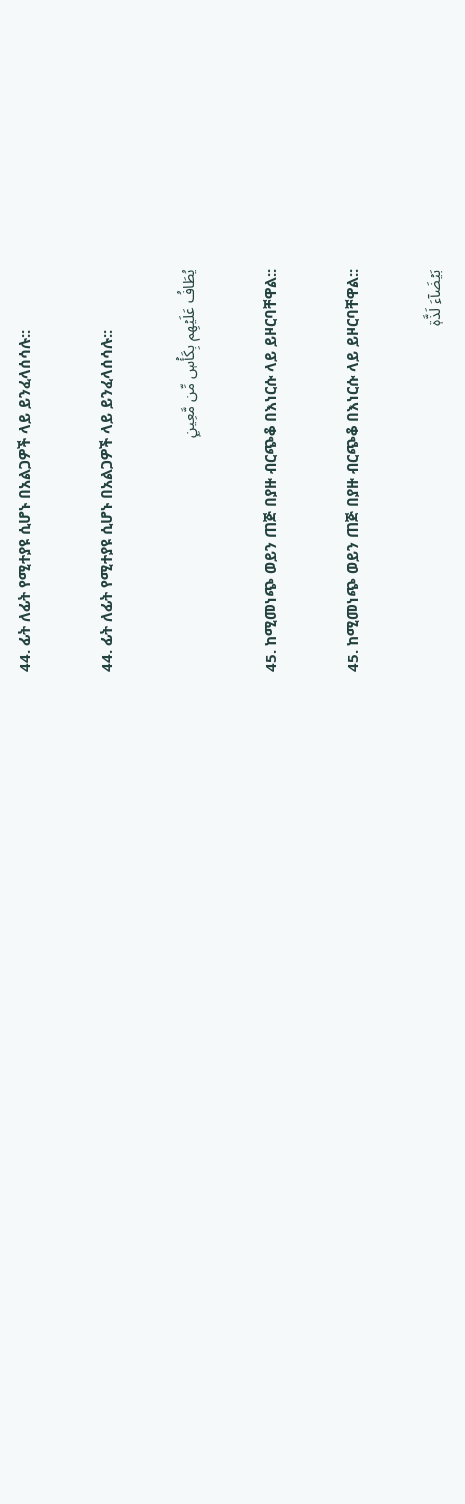44. ፊት ለፊት የሚተያዩ ሲሆኑ በአልጋዎች ላይ ይንፈላሰሳሉ::

44. ፊት ለፊት የሚተያዩ ሲሆኑ በአልጋዎች ላይ ይንፈላሰሳሉ::

يُطَافُ عَلَيۡهِم بِكَأۡسٖ مِّن مَّعِينِۭ

45. ከሚመነጭ ወይን ጠጅ በያዙ ብርጭቆ በእነርሱ ላይ ይዞርባቸዋል::

45. ከሚመነጭ ወይን ጠጅ በያዙ ብርጭቆ በእነርሱ ላይ ይዞርባቸዋል::

بَيۡضَآءَ لَذَّةٖ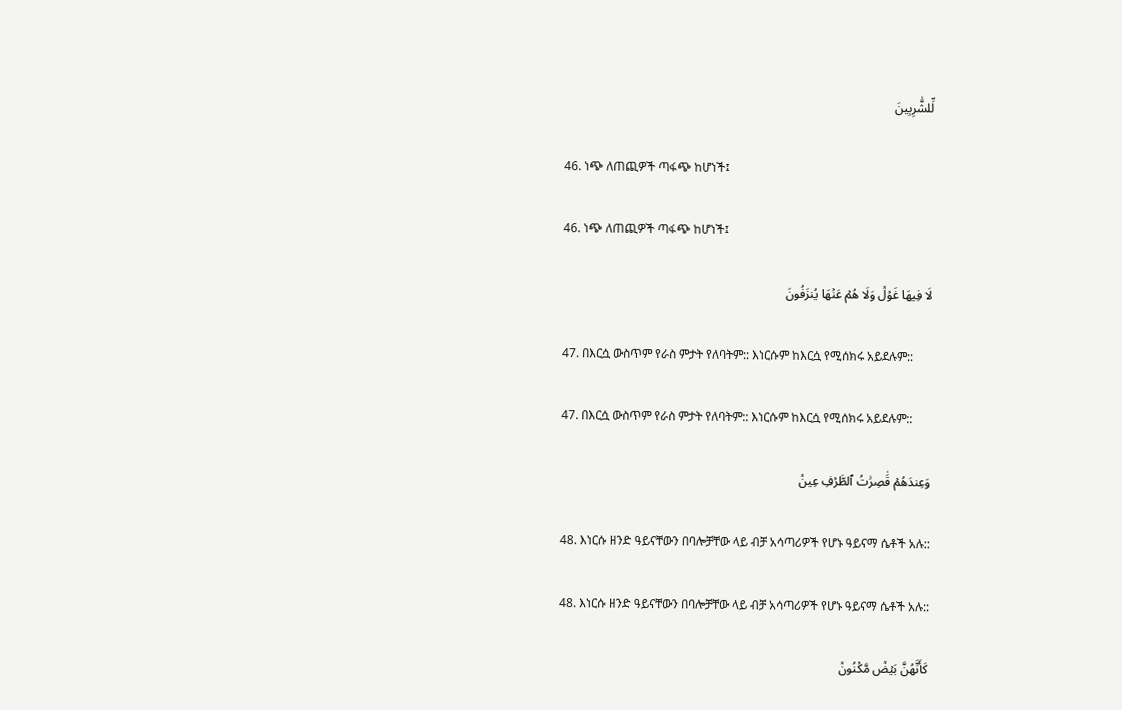لِّلشَّٰرِبِينَ

46. ነጭ ለጠጪዎች ጣፋጭ ከሆነች፤

46. ነጭ ለጠጪዎች ጣፋጭ ከሆነች፤

لَا فِيهَا غَوۡلٞ وَلَا هُمۡ عَنۡهَا يُنزَفُونَ

47. በእርሷ ውስጥም የራስ ምታት የለባትም:: እነርሱም ከእርሷ የሚሰክሩ አይደሉም::

47. በእርሷ ውስጥም የራስ ምታት የለባትም:: እነርሱም ከእርሷ የሚሰክሩ አይደሉም::

وَعِندَهُمۡ قَٰصِرَٰتُ ٱلطَّرۡفِ عِينٞ

48. እነርሱ ዘንድ ዓይናቸውን በባሎቻቸው ላይ ብቻ አሳጣሪዎች የሆኑ ዓይናማ ሴቶች አሉ::

48. እነርሱ ዘንድ ዓይናቸውን በባሎቻቸው ላይ ብቻ አሳጣሪዎች የሆኑ ዓይናማ ሴቶች አሉ::

كَأَنَّهُنَّ بَيۡضٞ مَّكۡنُونٞ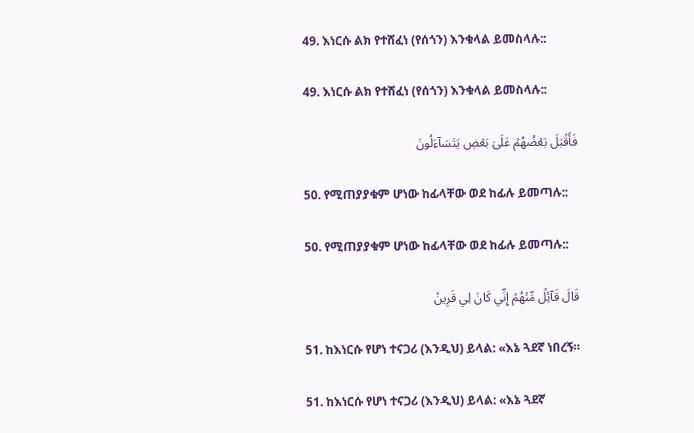49. እነርሱ ልክ የተሸፈነ (የሰጎን) እንቁላል ይመስላሉ::

49. እነርሱ ልክ የተሸፈነ (የሰጎን) እንቁላል ይመስላሉ::

فَأَقۡبَلَ بَعۡضُهُمۡ عَلَىٰ بَعۡضٖ يَتَسَآءَلُونَ

50. የሚጠያያቁም ሆነው ከፊላቸው ወደ ከፊሉ ይመጣሉ::

50. የሚጠያያቁም ሆነው ከፊላቸው ወደ ከፊሉ ይመጣሉ::

قَالَ قَآئِلٞ مِّنۡهُمۡ إِنِّي كَانَ لِي قَرِينٞ

51. ከእነርሱ የሆነ ተናጋሪ (እንዲህ) ይላል: «እኔ ጓደኛ ነበረኝ።

51. ከእነርሱ የሆነ ተናጋሪ (እንዲህ) ይላል: «እኔ ጓደኛ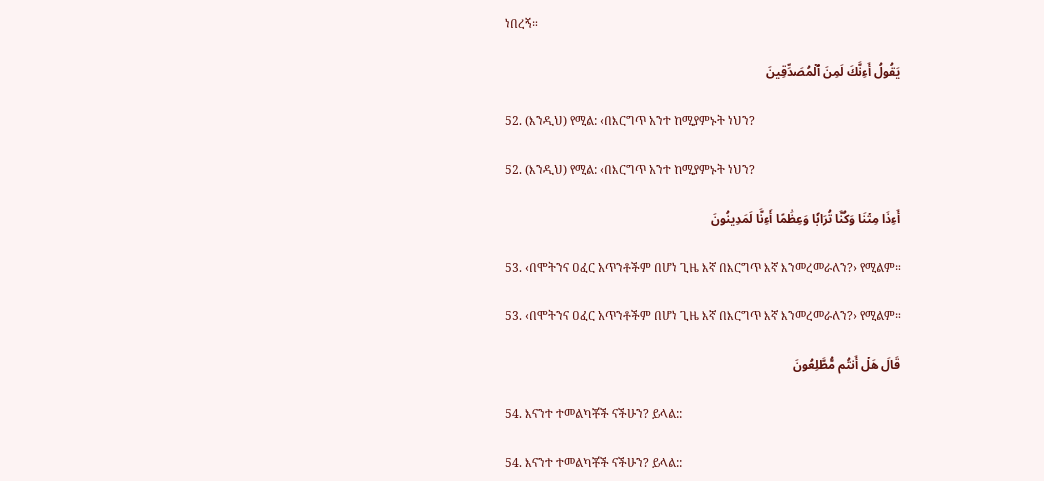ነበረኝ።

يَقُولُ أَءِنَّكَ لَمِنَ ٱلۡمُصَدِّقِينَ

52. (እንዲህ) የሚል: ‹በእርግጥ አንተ ከሚያምኑት ነህን?

52. (እንዲህ) የሚል: ‹በእርግጥ አንተ ከሚያምኑት ነህን?

أَءِذَا مِتۡنَا وَكُنَّا تُرَابٗا وَعِظَٰمًا أَءِنَّا لَمَدِينُونَ

53. ‹በሞትንና ዐፈር አጥንቶችም በሆነ ጊዜ እኛ በእርግጥ እኛ እንመረመራለን?› የሚልም።

53. ‹በሞትንና ዐፈር አጥንቶችም በሆነ ጊዜ እኛ በእርግጥ እኛ እንመረመራለን?› የሚልም።

قَالَ هَلۡ أَنتُم مُّطَّلِعُونَ

54. እናንተ ተመልካቾች ናችሁን? ይላል::

54. እናንተ ተመልካቾች ናችሁን? ይላል::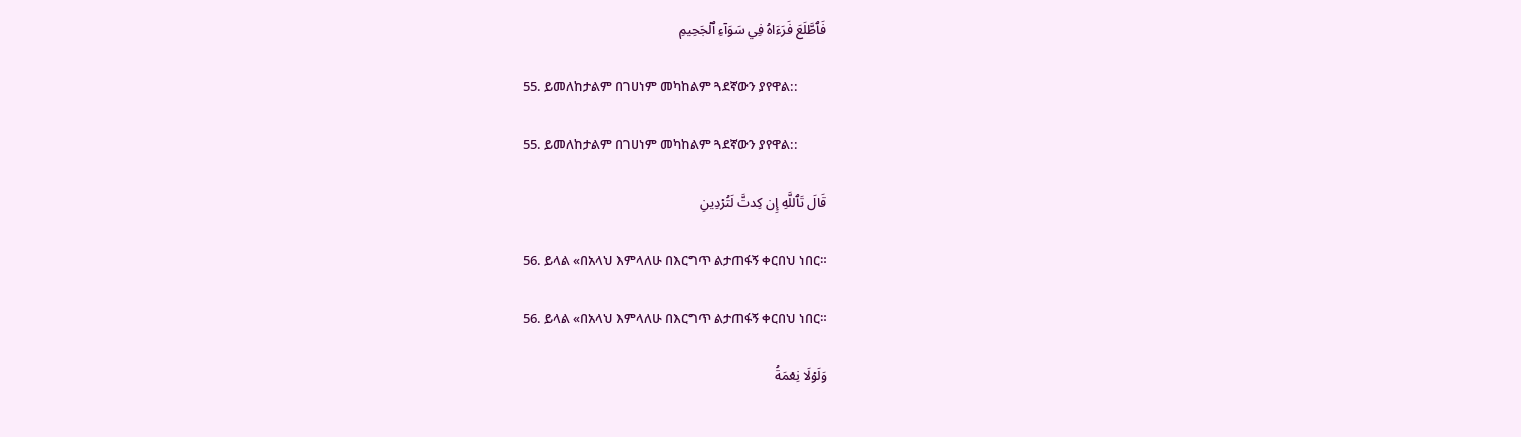فَٱطَّلَعَ فَرَءَاهُ فِي سَوَآءِ ٱلۡجَحِيمِ

55. ይመለከታልም በገሀነም መካከልም ጓደኛውን ያየዋል::

55. ይመለከታልም በገሀነም መካከልም ጓደኛውን ያየዋል::

قَالَ تَٱللَّهِ إِن كِدتَّ لَتُرۡدِينِ

56. ይላል «በአላህ እምላለሁ በእርግጥ ልታጠፋኝ ቀርበህ ነበር።

56. ይላል «በአላህ እምላለሁ በእርግጥ ልታጠፋኝ ቀርበህ ነበር።

وَلَوۡلَا نِعۡمَةُ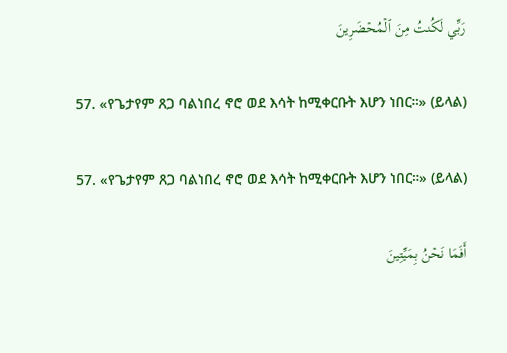رَبِّي لَكُنتُ مِنَ ٱلۡمُحۡضَرِينَ

57. «የጌታየም ጸጋ ባልነበረ ኖሮ ወደ እሳት ከሚቀርቡት እሆን ነበር።» (ይላል)

57. «የጌታየም ጸጋ ባልነበረ ኖሮ ወደ እሳት ከሚቀርቡት እሆን ነበር።» (ይላል)

أَفَمَا نَحۡنُ بِمَيِّتِينَ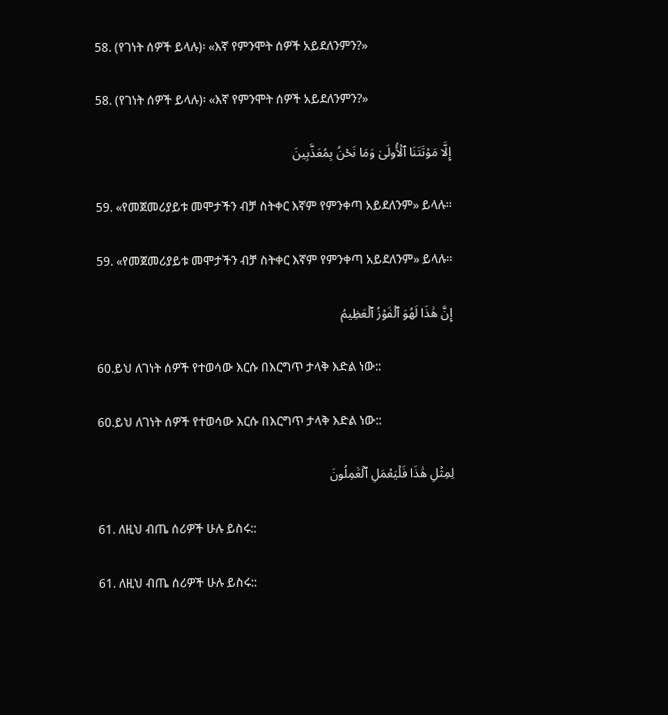58. (የገነት ሰዎች ይላሉ)፡ «እኛ የምንሞት ሰዎች አይደለንምን?»

58. (የገነት ሰዎች ይላሉ)፡ «እኛ የምንሞት ሰዎች አይደለንምን?»

إِلَّا مَوۡتَتَنَا ٱلۡأُولَىٰ وَمَا نَحۡنُ بِمُعَذَّبِينَ

59. «የመጀመሪያይቱ መሞታችን ብቻ ስትቀር እኛም የምንቀጣ አይደለንም» ይላሉ።

59. «የመጀመሪያይቱ መሞታችን ብቻ ስትቀር እኛም የምንቀጣ አይደለንም» ይላሉ።

إِنَّ هَٰذَا لَهُوَ ٱلۡفَوۡزُ ٱلۡعَظِيمُ

60.ይህ ለገነት ሰዎች የተወሳው እርሱ በእርግጥ ታላቅ እድል ነው::

60.ይህ ለገነት ሰዎች የተወሳው እርሱ በእርግጥ ታላቅ እድል ነው::

لِمِثۡلِ هَٰذَا فَلۡيَعۡمَلِ ٱلۡعَٰمِلُونَ

61. ለዚህ ብጤ ሰሪዎች ሁሉ ይስሩ::

61. ለዚህ ብጤ ሰሪዎች ሁሉ ይስሩ::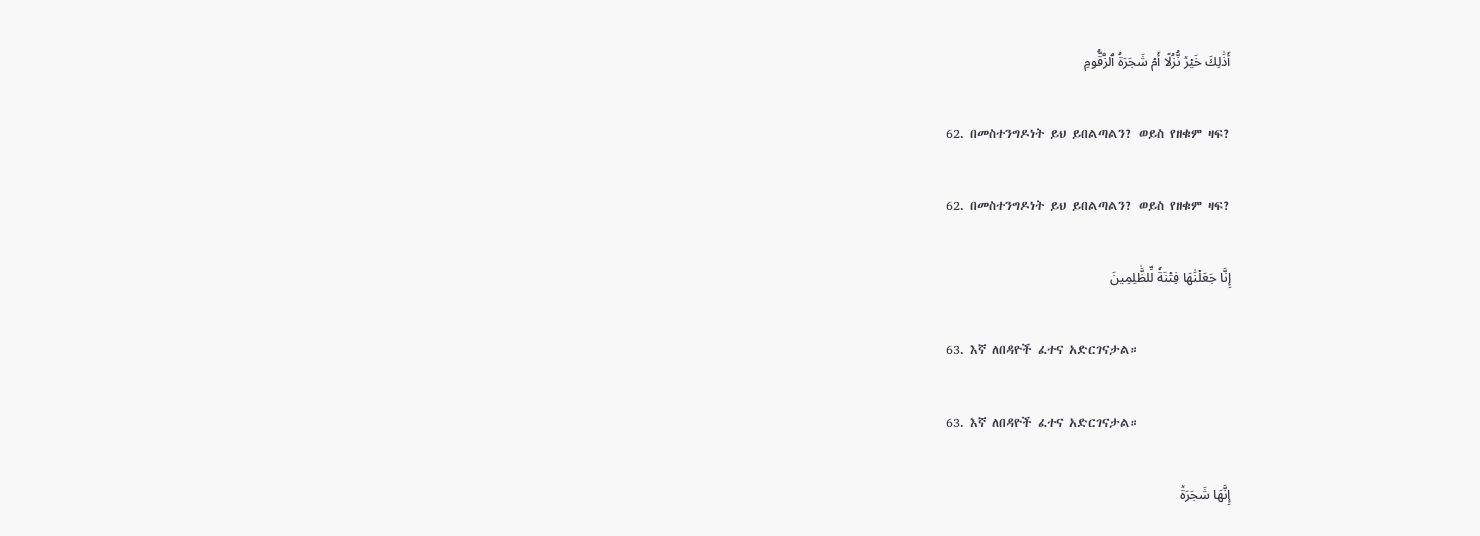أَذَٰلِكَ خَيۡرٞ نُّزُلًا أَمۡ شَجَرَةُ ٱلزَّقُّومِ

62. በመስተንግዶነት ይህ ይበልጣልን? ወይስ የዘቁም ዛፍ?

62. በመስተንግዶነት ይህ ይበልጣልን? ወይስ የዘቁም ዛፍ?

إِنَّا جَعَلۡنَٰهَا فِتۡنَةٗ لِّلظَّٰلِمِينَ

63. እኛ ለበዳዮች ፈተና አድርገናታል።

63. እኛ ለበዳዮች ፈተና አድርገናታል።

إِنَّهَا شَجَرَةٞ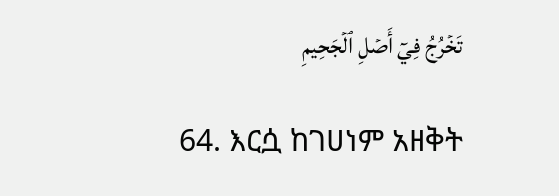تَخۡرُجُ فِيٓ أَصۡلِ ٱلۡجَحِيمِ

64. እርሷ ከገሀነም አዘቅት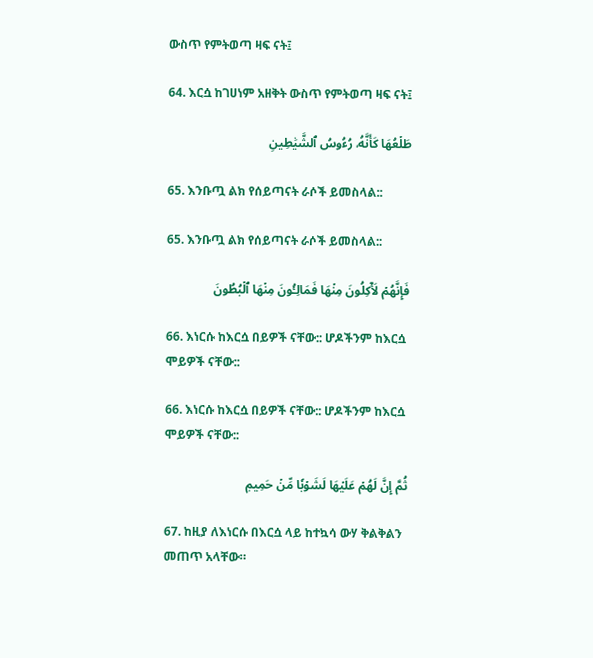ውስጥ የምትወጣ ዛፍ ናት፤

64. እርሷ ከገሀነም አዘቅት ውስጥ የምትወጣ ዛፍ ናት፤

طَلۡعُهَا كَأَنَّهُۥ رُءُوسُ ٱلشَّيَٰطِينِ

65. እንቡጧ ልክ የሰይጣናት ራሶች ይመስላል::

65. እንቡጧ ልክ የሰይጣናት ራሶች ይመስላል::

فَإِنَّهُمۡ لَأٓكِلُونَ مِنۡهَا فَمَالِـُٔونَ مِنۡهَا ٱلۡبُطُونَ

66. እነርሱ ከእርሷ በይዎች ናቸው:: ሆዶችንም ከእርሷ ሞይዎች ናቸው::

66. እነርሱ ከእርሷ በይዎች ናቸው:: ሆዶችንም ከእርሷ ሞይዎች ናቸው::

ثُمَّ إِنَّ لَهُمۡ عَلَيۡهَا لَشَوۡبٗا مِّنۡ حَمِيمٖ

67. ከዚያ ለእነርሱ በእርሷ ላይ ከተኳሳ ውሃ ቅልቅልን መጠጥ አላቸው።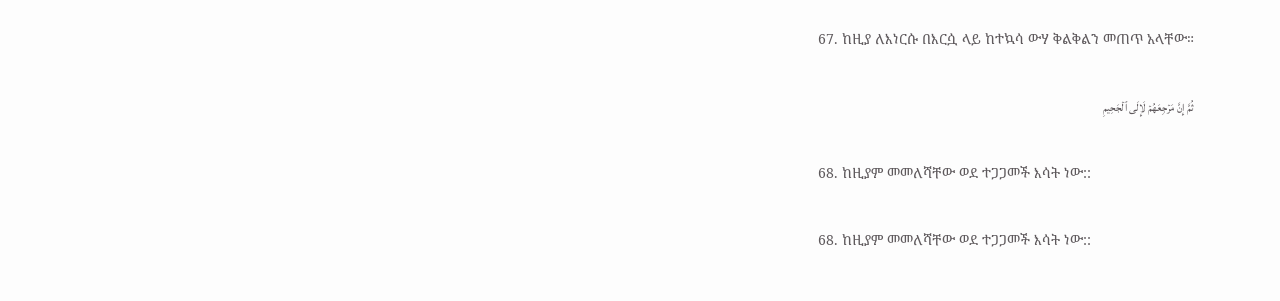67. ከዚያ ለእነርሱ በእርሷ ላይ ከተኳሳ ውሃ ቅልቅልን መጠጥ አላቸው።

ثُمَّ إِنَّ مَرۡجِعَهُمۡ لَإِلَى ٱلۡجَحِيمِ

68. ከዚያም መመለሻቸው ወደ ተጋጋመች እሳት ነው::

68. ከዚያም መመለሻቸው ወደ ተጋጋመች እሳት ነው::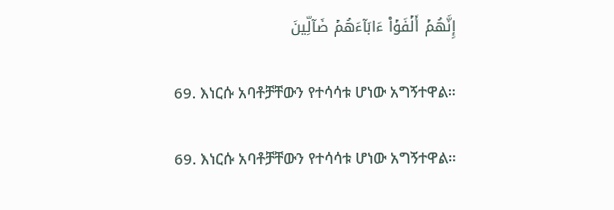إِنَّهُمۡ أَلۡفَوۡاْ ءَابَآءَهُمۡ ضَآلِّينَ

69. እነርሱ አባቶቻቸውን የተሳሳቱ ሆነው አግኝተዋል።

69. እነርሱ አባቶቻቸውን የተሳሳቱ ሆነው አግኝተዋል።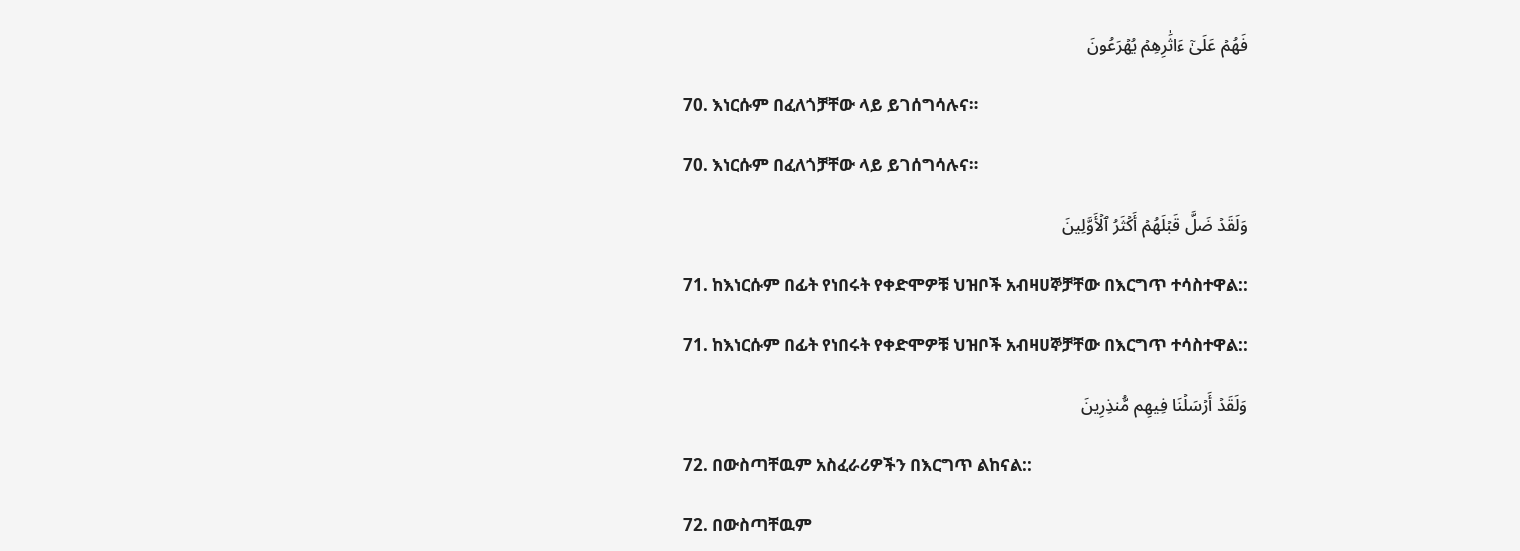فَهُمۡ عَلَىٰٓ ءَاثَٰرِهِمۡ يُهۡرَعُونَ

70. እነርሱም በፈለጎቻቸው ላይ ይገሰግሳሉና።

70. እነርሱም በፈለጎቻቸው ላይ ይገሰግሳሉና።

وَلَقَدۡ ضَلَّ قَبۡلَهُمۡ أَكۡثَرُ ٱلۡأَوَّلِينَ

71. ከእነርሱም በፊት የነበሩት የቀድሞዎቹ ህዝቦች አብዛሀኞቻቸው በእርግጥ ተሳስተዋል::

71. ከእነርሱም በፊት የነበሩት የቀድሞዎቹ ህዝቦች አብዛሀኞቻቸው በእርግጥ ተሳስተዋል::

وَلَقَدۡ أَرۡسَلۡنَا فِيهِم مُّنذِرِينَ

72. በውስጣቸዉም አስፈራሪዎችን በእርግጥ ልከናል::

72. በውስጣቸዉም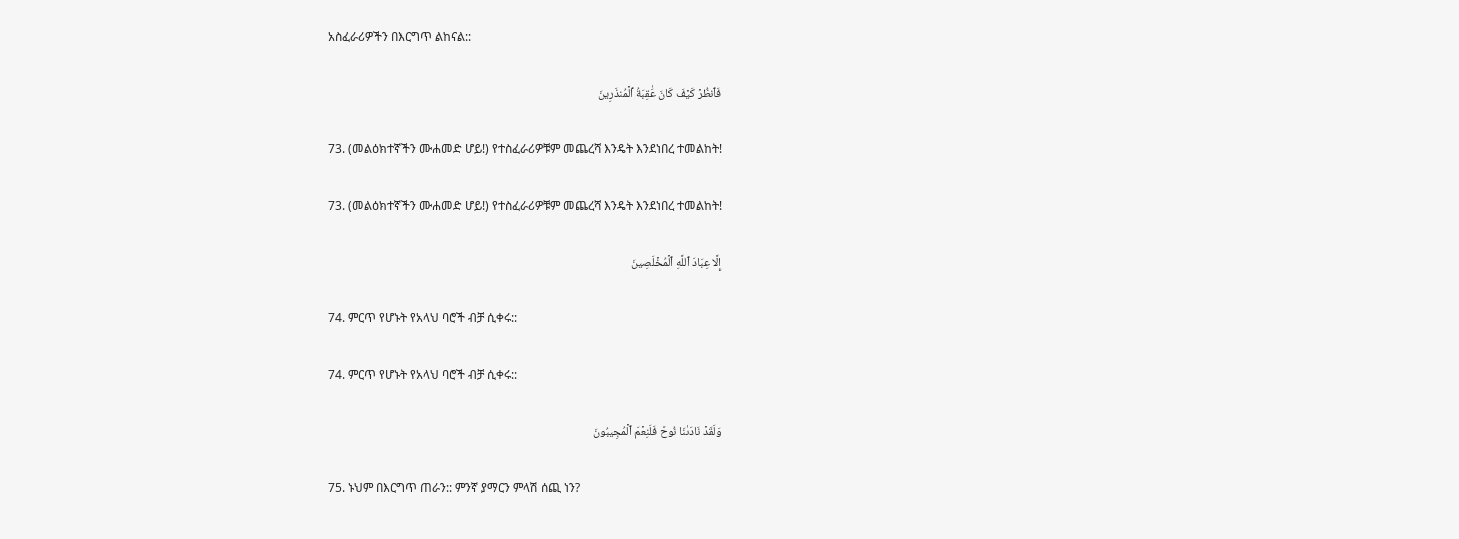አስፈራሪዎችን በእርግጥ ልከናል::

فَٱنظُرۡ كَيۡفَ كَانَ عَٰقِبَةُ ٱلۡمُنذَرِينَ

73. (መልዕክተኛችን ሙሐመድ ሆይ!) የተስፈራሪዎቹም መጨረሻ እንዴት እንደነበረ ተመልከት!

73. (መልዕክተኛችን ሙሐመድ ሆይ!) የተስፈራሪዎቹም መጨረሻ እንዴት እንደነበረ ተመልከት!

إِلَّا عِبَادَ ٱللَّهِ ٱلۡمُخۡلَصِينَ

74. ምርጥ የሆኑት የአላህ ባሮች ብቻ ሲቀሩ::

74. ምርጥ የሆኑት የአላህ ባሮች ብቻ ሲቀሩ::

وَلَقَدۡ نَادَىٰنَا نُوحٞ فَلَنِعۡمَ ٱلۡمُجِيبُونَ

75. ኑህም በእርግጥ ጠራን:: ምንኛ ያማርን ምላሽ ሰጪ ነን?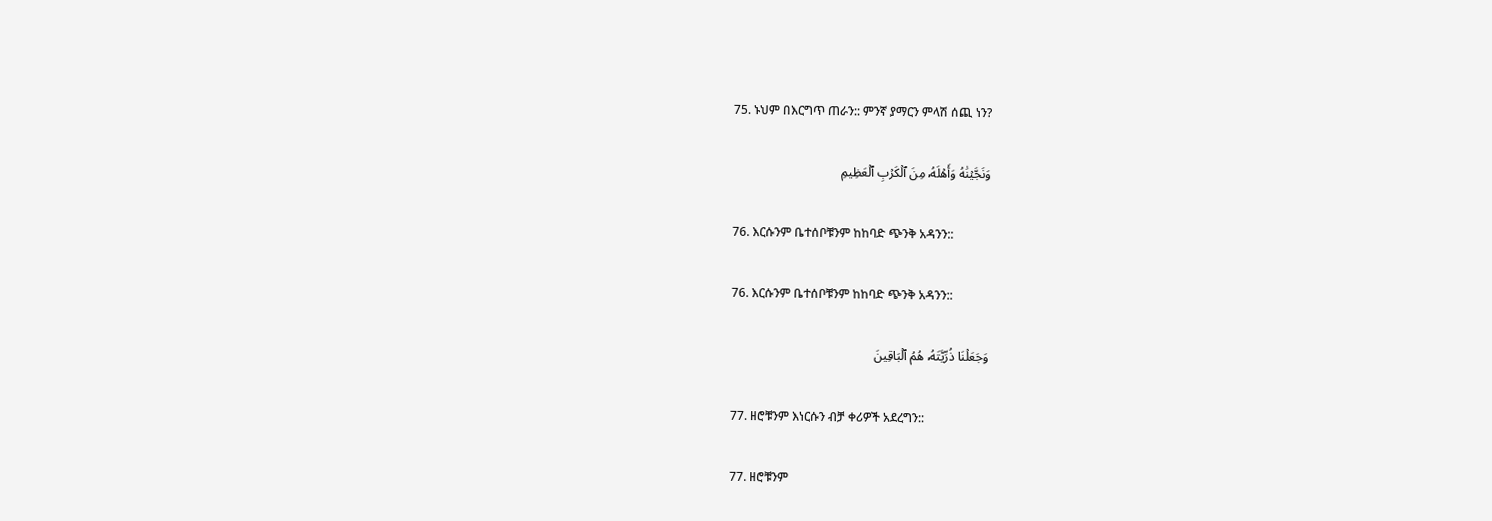75. ኑህም በእርግጥ ጠራን:: ምንኛ ያማርን ምላሽ ሰጪ ነን?

وَنَجَّيۡنَٰهُ وَأَهۡلَهُۥ مِنَ ٱلۡكَرۡبِ ٱلۡعَظِيمِ

76. እርሱንም ቤተሰቦቹንም ከከባድ ጭንቅ አዳንን::

76. እርሱንም ቤተሰቦቹንም ከከባድ ጭንቅ አዳንን::

وَجَعَلۡنَا ذُرِّيَّتَهُۥ هُمُ ٱلۡبَاقِينَ

77. ዘሮቹንም እነርሱን ብቻ ቀሪዎች አደረግን::

77. ዘሮቹንም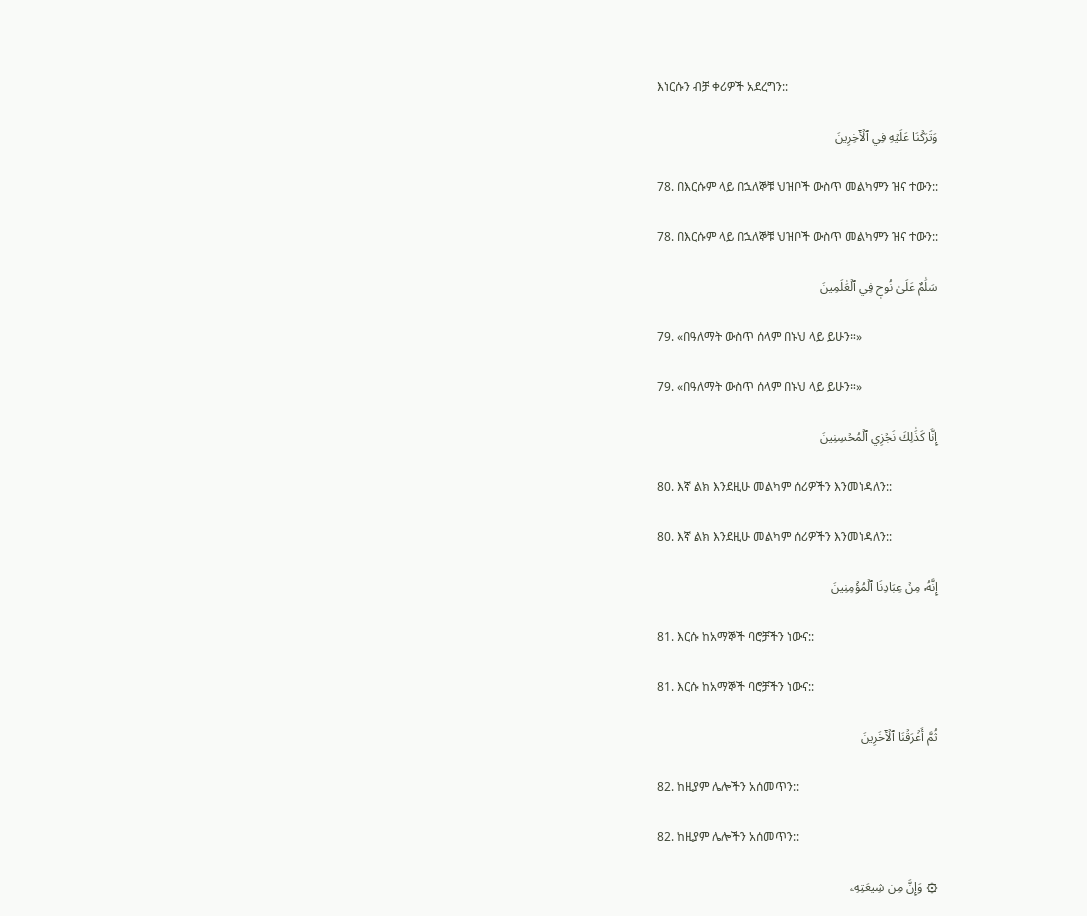እነርሱን ብቻ ቀሪዎች አደረግን::

وَتَرَكۡنَا عَلَيۡهِ فِي ٱلۡأٓخِرِينَ

78. በእርሱም ላይ በኋለኞቹ ህዝቦች ውስጥ መልካምን ዝና ተውን::

78. በእርሱም ላይ በኋለኞቹ ህዝቦች ውስጥ መልካምን ዝና ተውን::

سَلَٰمٌ عَلَىٰ نُوحٖ فِي ٱلۡعَٰلَمِينَ

79. «በዓለማት ውስጥ ሰላም በኑህ ላይ ይሁን።»

79. «በዓለማት ውስጥ ሰላም በኑህ ላይ ይሁን።»

إِنَّا كَذَٰلِكَ نَجۡزِي ٱلۡمُحۡسِنِينَ

80. እኛ ልክ እንደዚሁ መልካም ሰሪዎችን እንመነዳለን::

80. እኛ ልክ እንደዚሁ መልካም ሰሪዎችን እንመነዳለን::

إِنَّهُۥ مِنۡ عِبَادِنَا ٱلۡمُؤۡمِنِينَ

81. እርሱ ከአማኞች ባሮቻችን ነውና::

81. እርሱ ከአማኞች ባሮቻችን ነውና::

ثُمَّ أَغۡرَقۡنَا ٱلۡأٓخَرِينَ

82. ከዚያም ሌሎችን አሰመጥን::

82. ከዚያም ሌሎችን አሰመጥን::

۞ وَإِنَّ مِن شِيعَتِهِۦ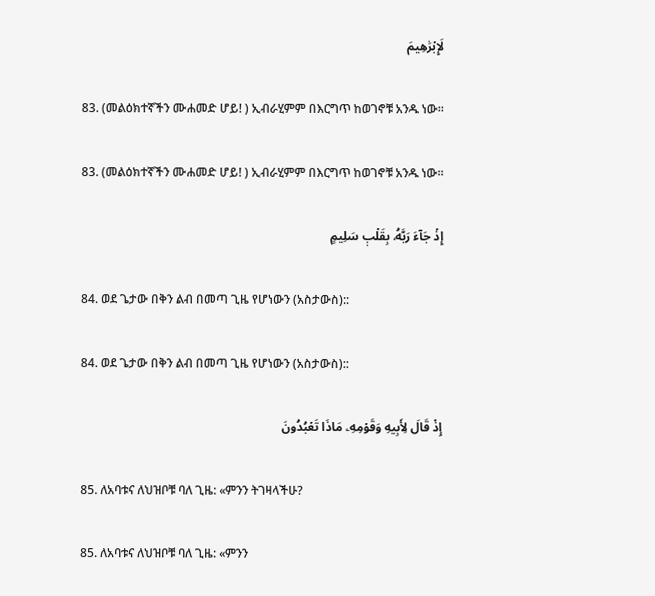لَإِبۡرَٰهِيمَ

83. (መልዕክተኛችን ሙሐመድ ሆይ! ) ኢብራሂምም በእርግጥ ከወገኖቹ አንዱ ነው።

83. (መልዕክተኛችን ሙሐመድ ሆይ! ) ኢብራሂምም በእርግጥ ከወገኖቹ አንዱ ነው።

إِذۡ جَآءَ رَبَّهُۥ بِقَلۡبٖ سَلِيمٍ

84. ወደ ጌታው በቅን ልብ በመጣ ጊዜ የሆነውን (አስታውስ)::

84. ወደ ጌታው በቅን ልብ በመጣ ጊዜ የሆነውን (አስታውስ)::

إِذۡ قَالَ لِأَبِيهِ وَقَوۡمِهِۦ مَاذَا تَعۡبُدُونَ

85. ለአባቱና ለህዝቦቹ ባለ ጊዜ: «ምንን ትገዛላችሁ?

85. ለአባቱና ለህዝቦቹ ባለ ጊዜ: «ምንን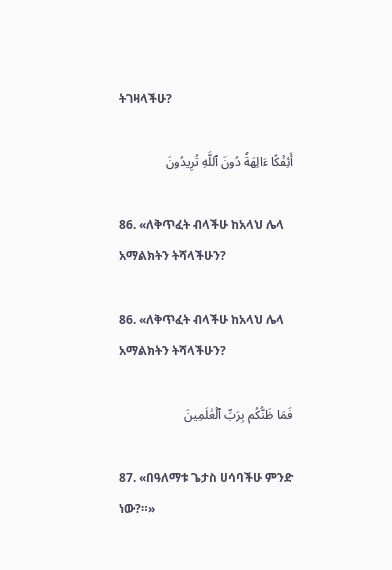ትገዛላችሁ?

أَئِفۡكًا ءَالِهَةٗ دُونَ ٱللَّهِ تُرِيدُونَ

86. «ለቅጥፈት ብላችሁ ከአላህ ሌላ አማልክትን ትሻላችሁን?

86. «ለቅጥፈት ብላችሁ ከአላህ ሌላ አማልክትን ትሻላችሁን?

فَمَا ظَنُّكُم بِرَبِّ ٱلۡعَٰلَمِينَ

87. «በዓለማቱ ጌታስ ሀሳባችሁ ምንድ ነው?።»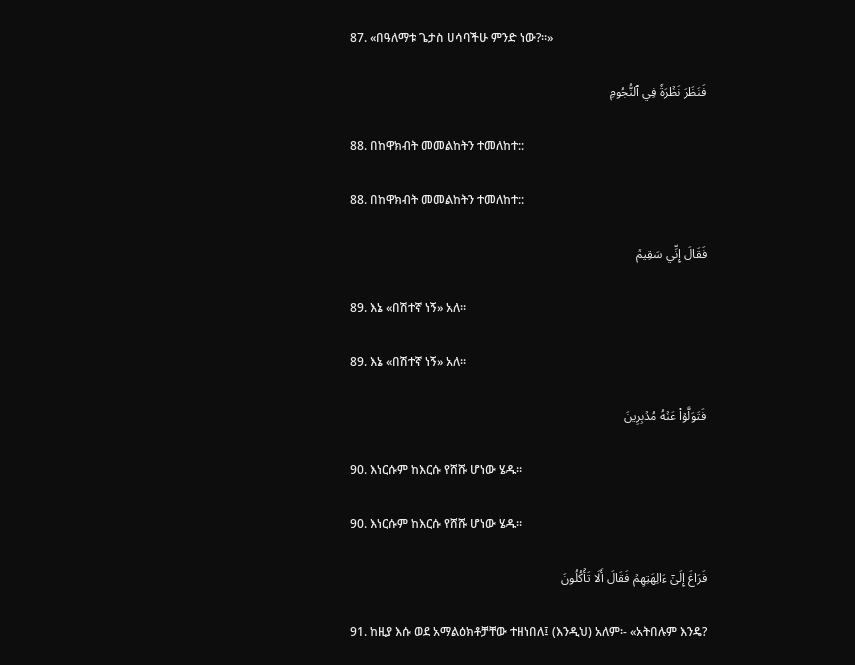87. «በዓለማቱ ጌታስ ሀሳባችሁ ምንድ ነው?።»

فَنَظَرَ نَظۡرَةٗ فِي ٱلنُّجُومِ

88. በከዋክብት መመልከትን ተመለከተ::

88. በከዋክብት መመልከትን ተመለከተ::

فَقَالَ إِنِّي سَقِيمٞ

89. እኔ «በሽተኛ ነኝ» አለ።

89. እኔ «በሽተኛ ነኝ» አለ።

فَتَوَلَّوۡاْ عَنۡهُ مُدۡبِرِينَ

90. እነርሱም ከእርሱ የሸሹ ሆነው ሄዱ።

90. እነርሱም ከእርሱ የሸሹ ሆነው ሄዱ።

فَرَاغَ إِلَىٰٓ ءَالِهَتِهِمۡ فَقَالَ أَلَا تَأۡكُلُونَ

91. ከዚያ እሱ ወደ አማልዕክቶቻቸው ተዘነበለ፤ (እንዲህ) አለም፡- «አትበሉም እንዴ?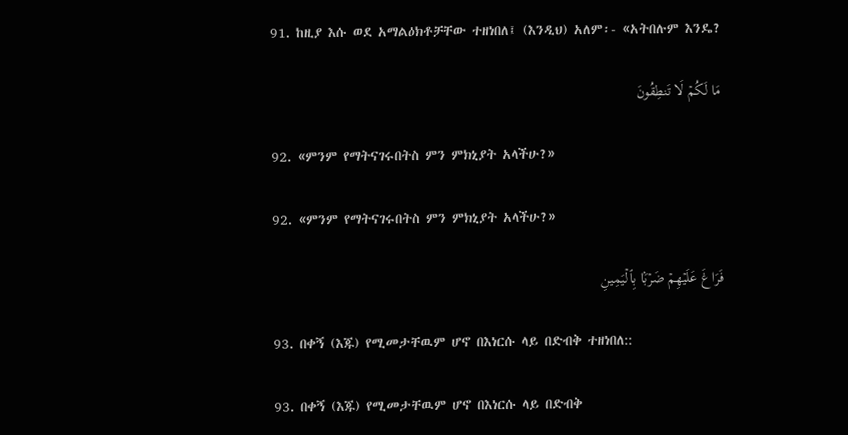91. ከዚያ እሱ ወደ አማልዕክቶቻቸው ተዘነበለ፤ (እንዲህ) አለም፡- «አትበሉም እንዴ?

مَا لَكُمۡ لَا تَنطِقُونَ

92. «ምንም የማትናገሩበትስ ምን ምክኒያት አላችሁ?»

92. «ምንም የማትናገሩበትስ ምን ምክኒያት አላችሁ?»

فَرَاغَ عَلَيۡهِمۡ ضَرۡبَۢا بِٱلۡيَمِينِ

93. በቀኝ (እጁ) የሚመታቸዉም ሆኖ በእነርሱ ላይ በድብቅ ተዘነበለ::

93. በቀኝ (እጁ) የሚመታቸዉም ሆኖ በእነርሱ ላይ በድብቅ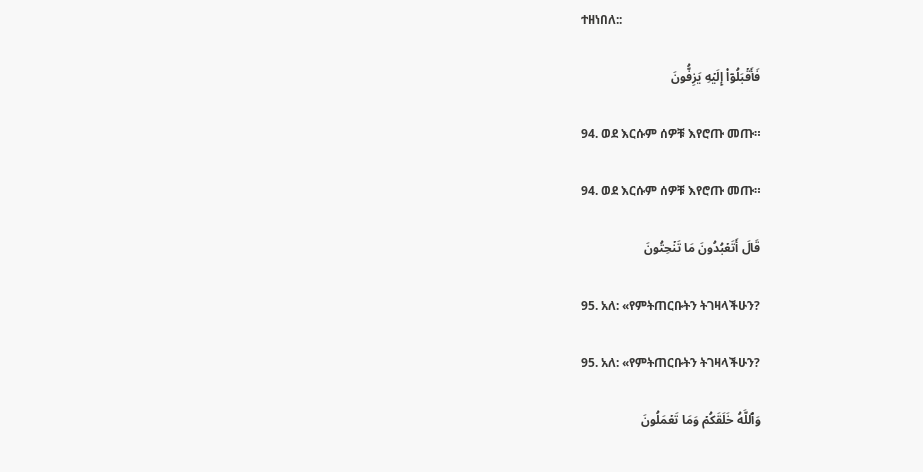ተዘነበለ::

فَأَقۡبَلُوٓاْ إِلَيۡهِ يَزِفُّونَ

94. ወደ እርሱም ሰዎቹ እየሮጡ መጡ።

94. ወደ እርሱም ሰዎቹ እየሮጡ መጡ።

قَالَ أَتَعۡبُدُونَ مَا تَنۡحِتُونَ

95. አለ: «የምትጠርቡትን ትገዛላችሁን?

95. አለ: «የምትጠርቡትን ትገዛላችሁን?

وَٱللَّهُ خَلَقَكُمۡ وَمَا تَعۡمَلُونَ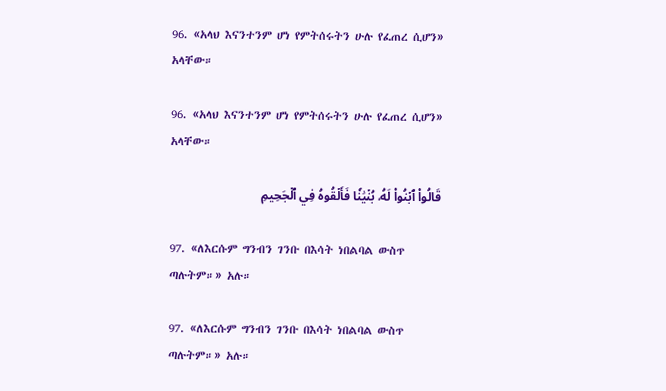96. «አላህ እናንተንም ሆነ የምትሰሩትን ሁሉ የፈጠረ ሲሆን» አላቸው።

96. «አላህ እናንተንም ሆነ የምትሰሩትን ሁሉ የፈጠረ ሲሆን» አላቸው።

قَالُواْ ٱبۡنُواْ لَهُۥ بُنۡيَٰنٗا فَأَلۡقُوهُ فِي ٱلۡجَحِيمِ

97. «ለእርሱም ግንብን ገንቡ በእሳት ነበልባል ውስጥ ጣሉትም።» አሉ።

97. «ለእርሱም ግንብን ገንቡ በእሳት ነበልባል ውስጥ ጣሉትም።» አሉ።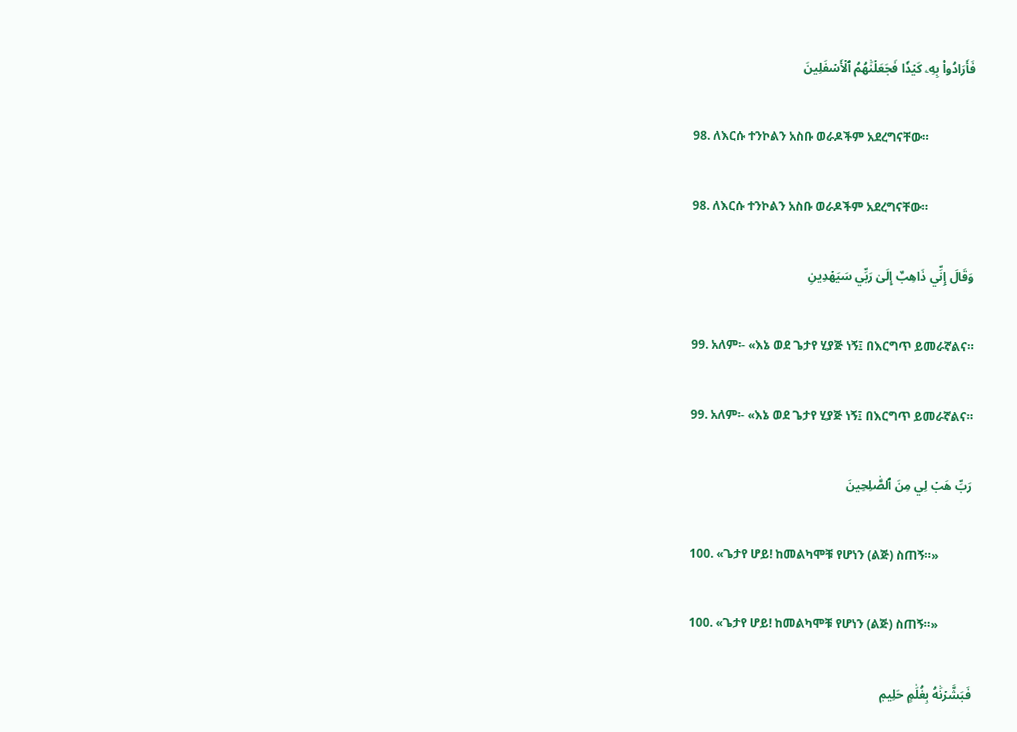فَأَرَادُواْ بِهِۦ كَيۡدٗا فَجَعَلۡنَٰهُمُ ٱلۡأَسۡفَلِينَ

98. ለእርሱ ተንኮልን አስቡ ወራዶችም አደረግናቸው።

98. ለእርሱ ተንኮልን አስቡ ወራዶችም አደረግናቸው።

وَقَالَ إِنِّي ذَاهِبٌ إِلَىٰ رَبِّي سَيَهۡدِينِ

99. አለም፡- «እኔ ወደ ጌታየ ሂያጅ ነኝ፤ በእርግጥ ይመራኛልና።

99. አለም፡- «እኔ ወደ ጌታየ ሂያጅ ነኝ፤ በእርግጥ ይመራኛልና።

رَبِّ هَبۡ لِي مِنَ ٱلصَّٰلِحِينَ

100. «ጌታየ ሆይ! ከመልካሞቹ የሆነን (ልጅ) ስጠኝ።»

100. «ጌታየ ሆይ! ከመልካሞቹ የሆነን (ልጅ) ስጠኝ።»

فَبَشَّرۡنَٰهُ بِغُلَٰمٍ حَلِيمٖ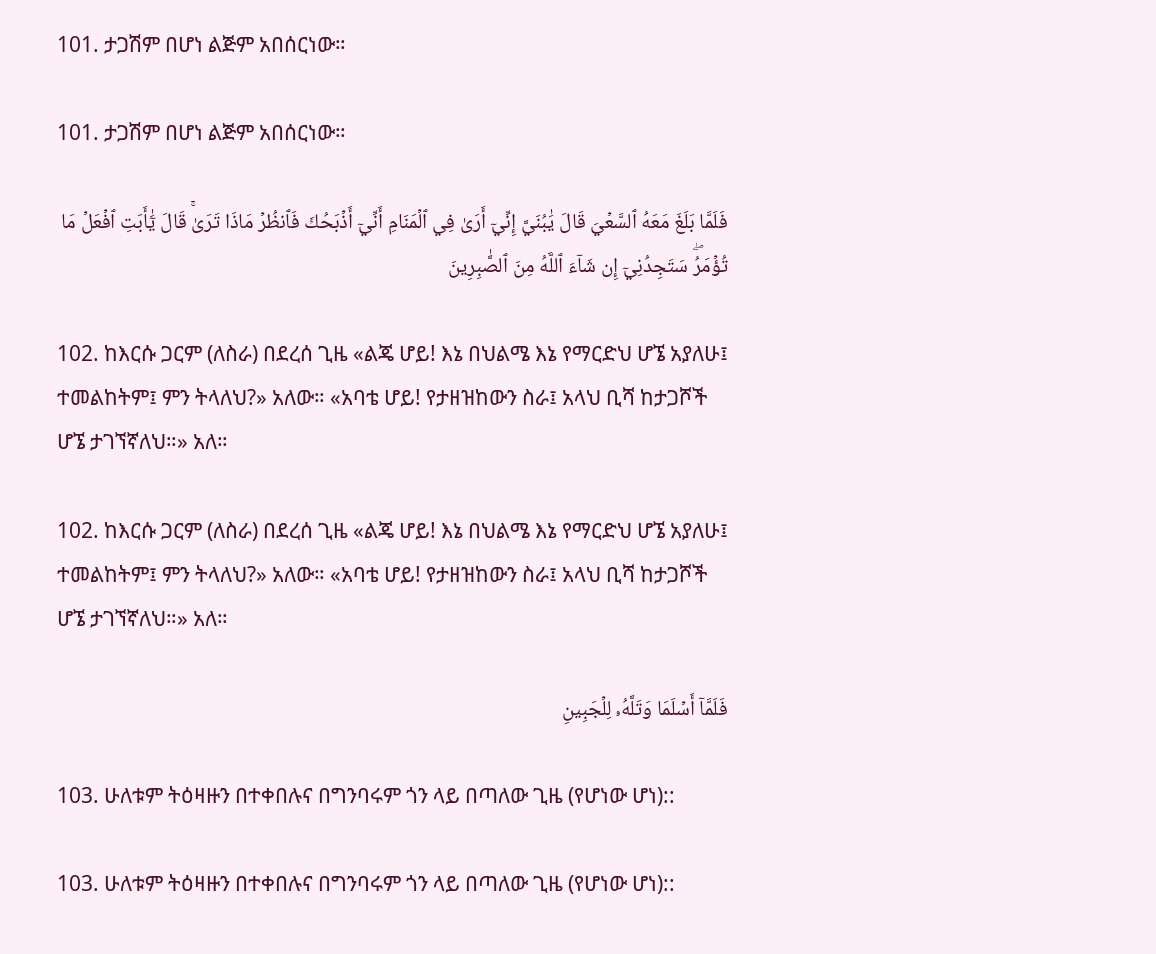101. ታጋሽም በሆነ ልጅም አበሰርነው።

101. ታጋሽም በሆነ ልጅም አበሰርነው።

فَلَمَّا بَلَغَ مَعَهُ ٱلسَّعۡيَ قَالَ يَٰبُنَيَّ إِنِّيٓ أَرَىٰ فِي ٱلۡمَنَامِ أَنِّيٓ أَذۡبَحُكَ فَٱنظُرۡ مَاذَا تَرَىٰۚ قَالَ يَٰٓأَبَتِ ٱفۡعَلۡ مَا تُؤۡمَرُۖ سَتَجِدُنِيٓ إِن شَآءَ ٱللَّهُ مِنَ ٱلصَّٰبِرِينَ

102. ከእርሱ ጋርም (ለስራ) በደረሰ ጊዜ «ልጄ ሆይ! እኔ በህልሜ እኔ የማርድህ ሆኜ አያለሁ፤ ተመልከትም፤ ምን ትላለህ?» አለው። «አባቴ ሆይ! የታዘዝከውን ስራ፤ አላህ ቢሻ ከታጋሾች ሆኜ ታገኘኛለህ።» አለ።

102. ከእርሱ ጋርም (ለስራ) በደረሰ ጊዜ «ልጄ ሆይ! እኔ በህልሜ እኔ የማርድህ ሆኜ አያለሁ፤ ተመልከትም፤ ምን ትላለህ?» አለው። «አባቴ ሆይ! የታዘዝከውን ስራ፤ አላህ ቢሻ ከታጋሾች ሆኜ ታገኘኛለህ።» አለ።

فَلَمَّآ أَسۡلَمَا وَتَلَّهُۥ لِلۡجَبِينِ

103. ሁለቱም ትዕዛዙን በተቀበሉና በግንባሩም ጎን ላይ በጣለው ጊዜ (የሆነው ሆነ)::

103. ሁለቱም ትዕዛዙን በተቀበሉና በግንባሩም ጎን ላይ በጣለው ጊዜ (የሆነው ሆነ)::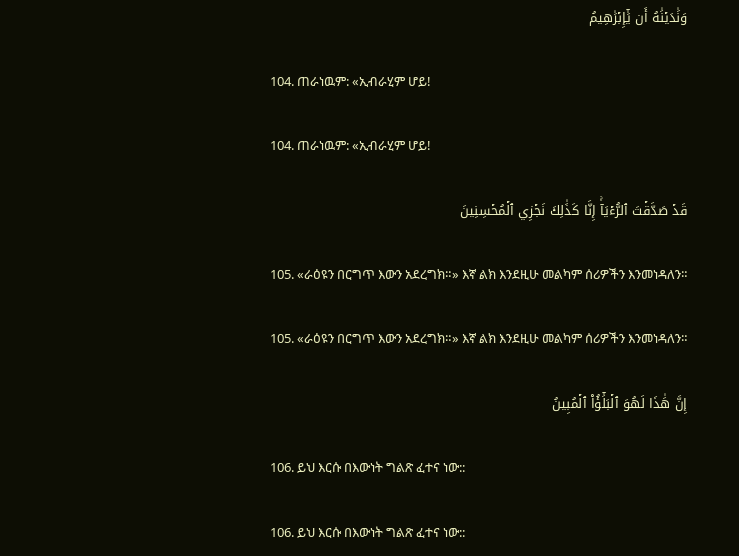وَنَٰدَيۡنَٰهُ أَن يَٰٓإِبۡرَٰهِيمُ

104. ጠራነዉም: «ኢብራሂም ሆይ!

104. ጠራነዉም: «ኢብራሂም ሆይ!

قَدۡ صَدَّقۡتَ ٱلرُّءۡيَآۚ إِنَّا كَذَٰلِكَ نَجۡزِي ٱلۡمُحۡسِنِينَ

105. «ራዕዩን በርግጥ እውን አደረግክ።» እኛ ልክ እንደዚሁ መልካም ሰሪዎችን እንመነዳለን።

105. «ራዕዩን በርግጥ እውን አደረግክ።» እኛ ልክ እንደዚሁ መልካም ሰሪዎችን እንመነዳለን።

إِنَّ هَٰذَا لَهُوَ ٱلۡبَلَٰٓؤُاْ ٱلۡمُبِينُ

106. ይህ እርሱ በእውነት ግልጽ ፈተና ነው::

106. ይህ እርሱ በእውነት ግልጽ ፈተና ነው::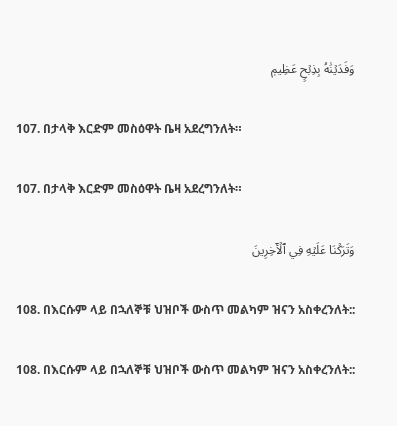وَفَدَيۡنَٰهُ بِذِبۡحٍ عَظِيمٖ

107. በታላቅ እርድም መስዕዋት ቤዛ አደረግንለት።

107. በታላቅ እርድም መስዕዋት ቤዛ አደረግንለት።

وَتَرَكۡنَا عَلَيۡهِ فِي ٱلۡأٓخِرِينَ

108. በእርሱም ላይ በኋለኞቹ ህዝቦች ውስጥ መልካም ዝናን አስቀረንለት::

108. በእርሱም ላይ በኋለኞቹ ህዝቦች ውስጥ መልካም ዝናን አስቀረንለት::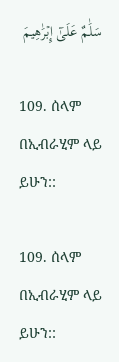سَلَٰمٌ عَلَىٰٓ إِبۡرَٰهِيمَ

109. ሰላም በኢብራሂም ላይ ይሁን::

109. ሰላም በኢብራሂም ላይ ይሁን::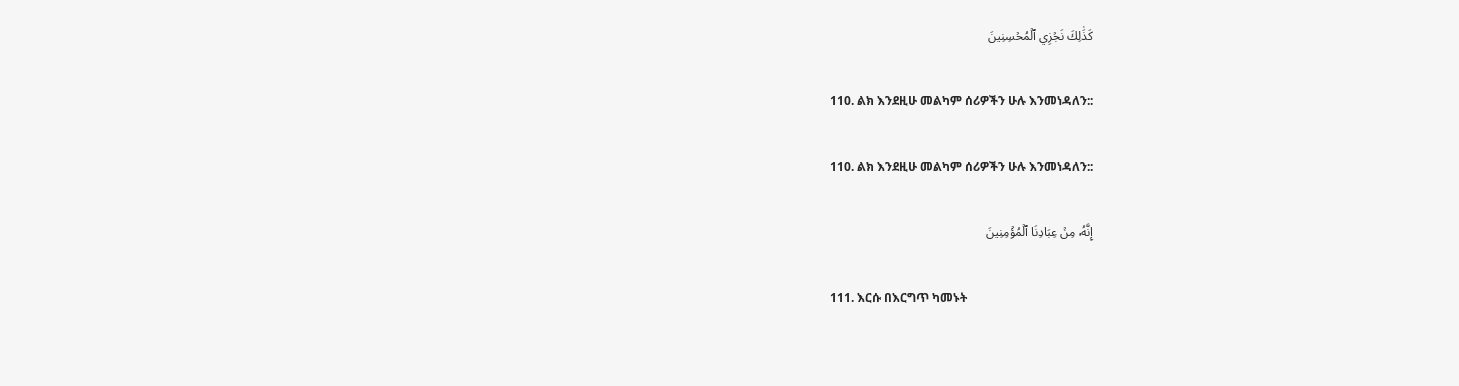كَذَٰلِكَ نَجۡزِي ٱلۡمُحۡسِنِينَ

110. ልክ እንደዚሁ መልካም ሰሪዎችን ሁሉ እንመነዳለን::

110. ልክ እንደዚሁ መልካም ሰሪዎችን ሁሉ እንመነዳለን::

إِنَّهُۥ مِنۡ عِبَادِنَا ٱلۡمُؤۡمِنِينَ

111. እርሱ በእርግጥ ካመኑት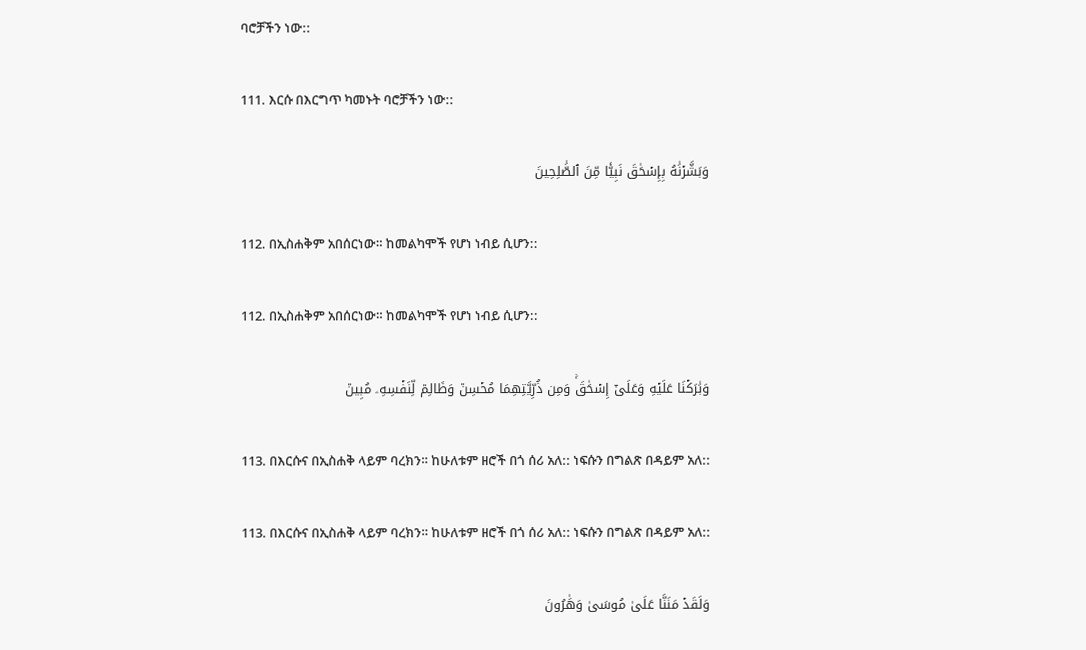ባሮቻችን ነው::

111. እርሱ በእርግጥ ካመኑት ባሮቻችን ነው::

وَبَشَّرۡنَٰهُ بِإِسۡحَٰقَ نَبِيّٗا مِّنَ ٱلصَّٰلِحِينَ

112. በኢስሐቅም አበሰርነው። ከመልካሞች የሆነ ነብይ ሲሆን::

112. በኢስሐቅም አበሰርነው። ከመልካሞች የሆነ ነብይ ሲሆን::

وَبَٰرَكۡنَا عَلَيۡهِ وَعَلَىٰٓ إِسۡحَٰقَۚ وَمِن ذُرِّيَّتِهِمَا مُحۡسِنٞ وَظَالِمٞ لِّنَفۡسِهِۦ مُبِينٞ

113. በእርሱና በኢስሐቅ ላይም ባረክን። ከሁለቱም ዘሮች በጎ ሰሪ አለ:: ነፍሱን በግልጽ በዳይም አለ::

113. በእርሱና በኢስሐቅ ላይም ባረክን። ከሁለቱም ዘሮች በጎ ሰሪ አለ:: ነፍሱን በግልጽ በዳይም አለ::

وَلَقَدۡ مَنَنَّا عَلَىٰ مُوسَىٰ وَهَٰرُونَ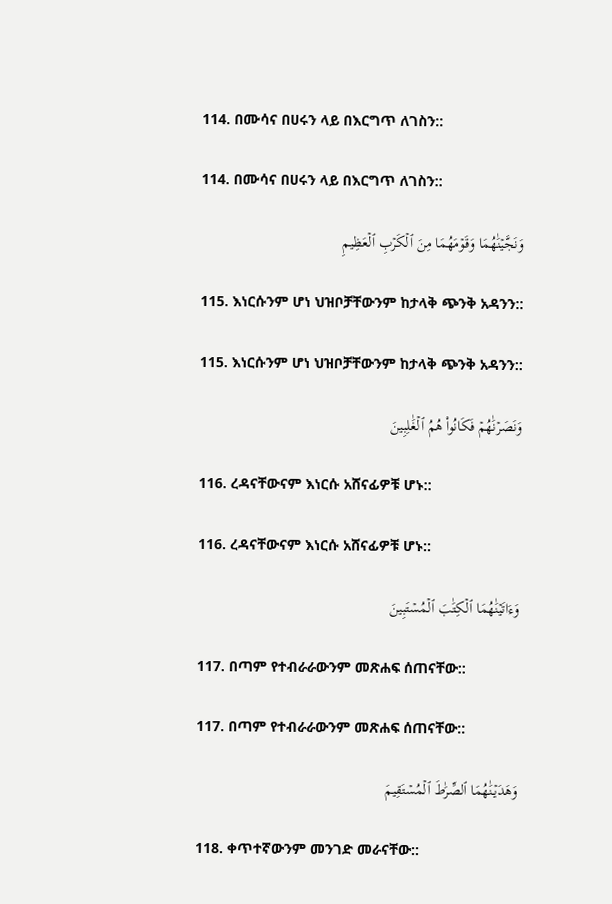114. በሙሳና በሀሩን ላይ በእርግጥ ለገስን::

114. በሙሳና በሀሩን ላይ በእርግጥ ለገስን::

وَنَجَّيۡنَٰهُمَا وَقَوۡمَهُمَا مِنَ ٱلۡكَرۡبِ ٱلۡعَظِيمِ

115. እነርሱንም ሆነ ህዝቦቻቸውንም ከታላቅ ጭንቅ አዳንን::

115. እነርሱንም ሆነ ህዝቦቻቸውንም ከታላቅ ጭንቅ አዳንን::

وَنَصَرۡنَٰهُمۡ فَكَانُواْ هُمُ ٱلۡغَٰلِبِينَ

116. ረዳናቸውናም እነርሱ አሸናፊዎቹ ሆኑ::

116. ረዳናቸውናም እነርሱ አሸናፊዎቹ ሆኑ::

وَءَاتَيۡنَٰهُمَا ٱلۡكِتَٰبَ ٱلۡمُسۡتَبِينَ

117. በጣም የተብራራውንም መጽሐፍ ሰጠናቸው::

117. በጣም የተብራራውንም መጽሐፍ ሰጠናቸው::

وَهَدَيۡنَٰهُمَا ٱلصِّرَٰطَ ٱلۡمُسۡتَقِيمَ

118. ቀጥተኛውንም መንገድ መራናቸው::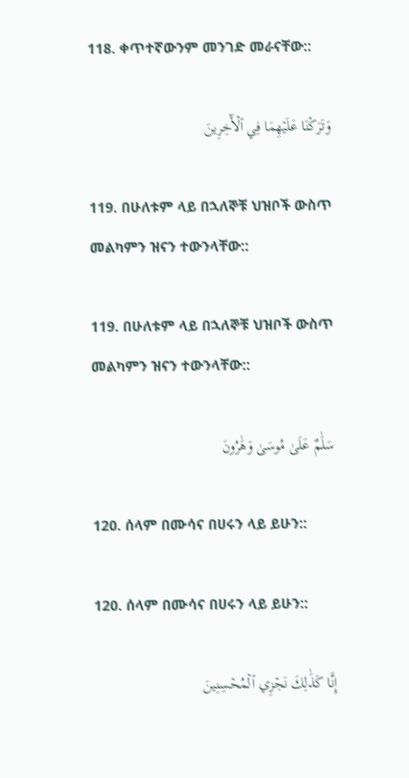118. ቀጥተኛውንም መንገድ መራናቸው::

وَتَرَكۡنَا عَلَيۡهِمَا فِي ٱلۡأٓخِرِينَ

119. በሁለቱም ላይ በኋለኞቹ ህዝቦች ውስጥ መልካምን ዝናን ተውንላቸው::

119. በሁለቱም ላይ በኋለኞቹ ህዝቦች ውስጥ መልካምን ዝናን ተውንላቸው::

سَلَٰمٌ عَلَىٰ مُوسَىٰ وَهَٰرُونَ

120. ሰላም በሙሳና በሀሩን ላይ ይሁን::

120. ሰላም በሙሳና በሀሩን ላይ ይሁን::

إِنَّا كَذَٰلِكَ نَجۡزِي ٱلۡمُحۡسِنِينَ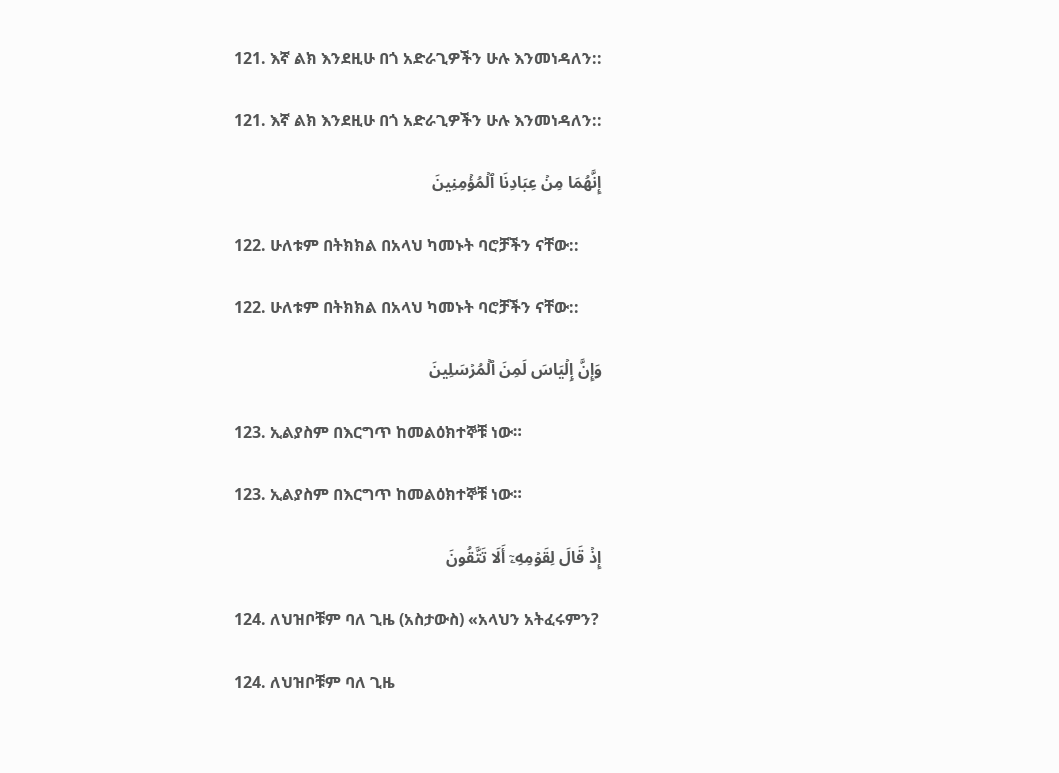121. እኛ ልክ እንደዚሁ በጎ አድራጊዎችን ሁሉ እንመነዳለን::

121. እኛ ልክ እንደዚሁ በጎ አድራጊዎችን ሁሉ እንመነዳለን::

إِنَّهُمَا مِنۡ عِبَادِنَا ٱلۡمُؤۡمِنِينَ

122. ሁለቱም በትክክል በአላህ ካመኑት ባሮቻችን ናቸው::

122. ሁለቱም በትክክል በአላህ ካመኑት ባሮቻችን ናቸው::

وَإِنَّ إِلۡيَاسَ لَمِنَ ٱلۡمُرۡسَلِينَ

123. ኢልያስም በእርግጥ ከመልዕክተኞቹ ነው።

123. ኢልያስም በእርግጥ ከመልዕክተኞቹ ነው።

إِذۡ قَالَ لِقَوۡمِهِۦٓ أَلَا تَتَّقُونَ

124. ለህዝቦቹም ባለ ጊዜ (አስታውስ) «አላህን አትፈሩምን?

124. ለህዝቦቹም ባለ ጊዜ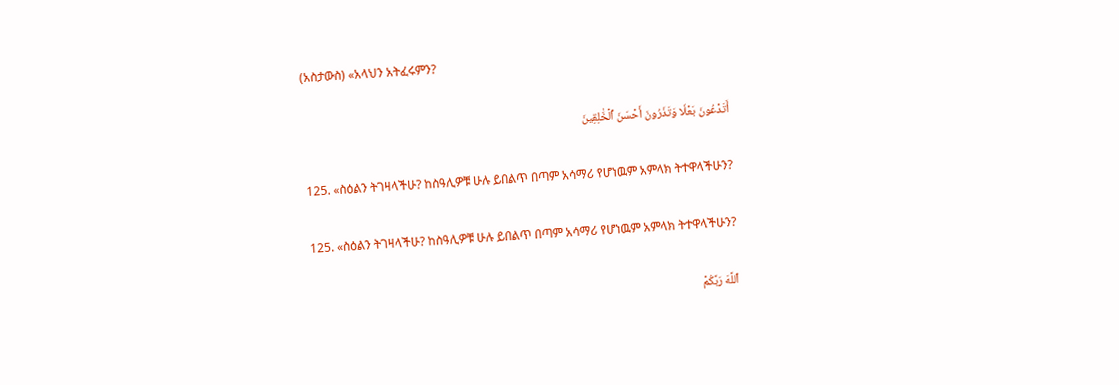(አስታውስ) «አላህን አትፈሩምን?

أَتَدۡعُونَ بَعۡلٗا وَتَذَرُونَ أَحۡسَنَ ٱلۡخَٰلِقِينَ

125. «ስዕልን ትገዛላችሁ? ከስዓሊዎቹ ሁሉ ይበልጥ በጣም አሳማሪ የሆነዉም አምላክ ትተዋላችሁን?

125. «ስዕልን ትገዛላችሁ? ከስዓሊዎቹ ሁሉ ይበልጥ በጣም አሳማሪ የሆነዉም አምላክ ትተዋላችሁን?

ٱللَّهَ رَبَّكُمۡ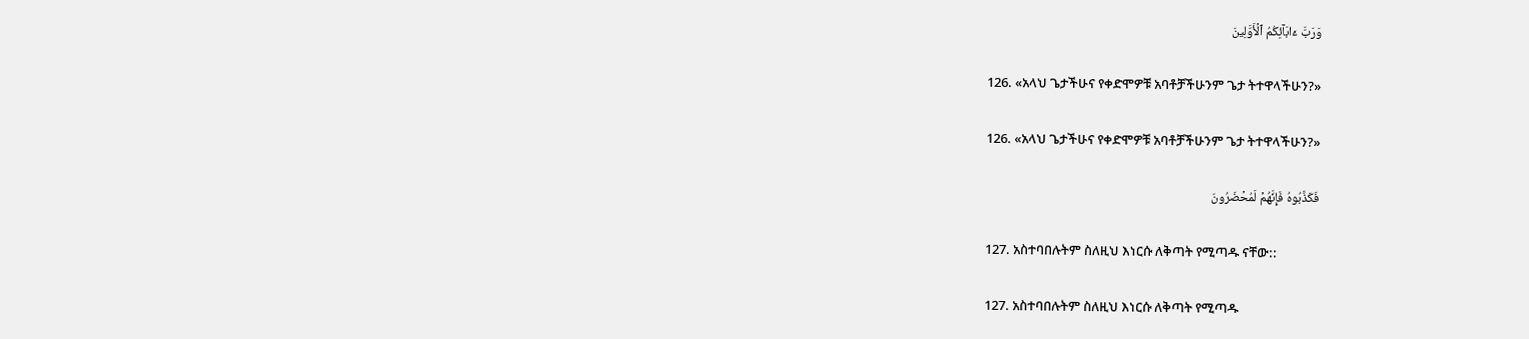وَرَبَّ ءَابَآئِكُمُ ٱلۡأَوَّلِينَ

126. «አላህ ጌታችሁና የቀድሞዎቹ አባቶቻችሁንም ጌታ ትተዋላችሁን?»

126. «አላህ ጌታችሁና የቀድሞዎቹ አባቶቻችሁንም ጌታ ትተዋላችሁን?»

فَكَذَّبُوهُ فَإِنَّهُمۡ لَمُحۡضَرُونَ

127. አስተባበሉትም ስለዚህ እነርሱ ለቅጣት የሚጣዱ ናቸው::

127. አስተባበሉትም ስለዚህ እነርሱ ለቅጣት የሚጣዱ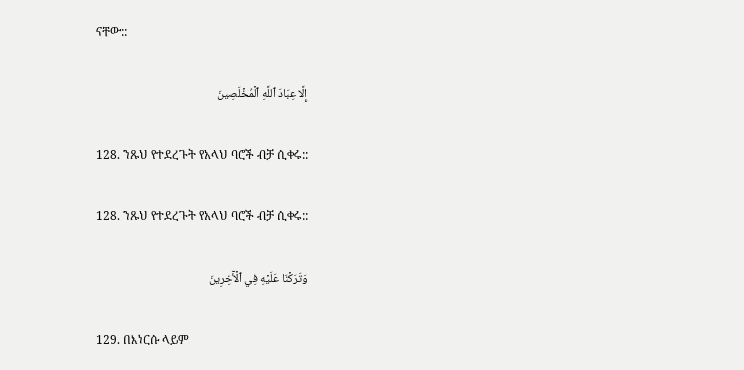ናቸው::

إِلَّا عِبَادَ ٱللَّهِ ٱلۡمُخۡلَصِينَ

128. ንጹህ የተደረጉት የአላህ ባሮች ብቻ ሲቀሩ::

128. ንጹህ የተደረጉት የአላህ ባሮች ብቻ ሲቀሩ::

وَتَرَكۡنَا عَلَيۡهِ فِي ٱلۡأٓخِرِينَ

129. በእነርሱ ላይም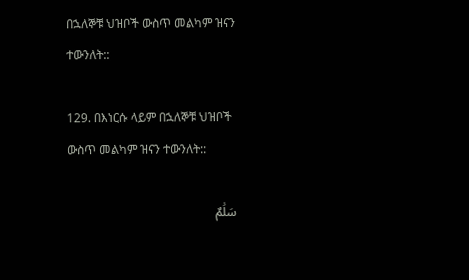በኋለኞቹ ህዝቦች ውስጥ መልካም ዝናን ተውንለት::

129. በእነርሱ ላይም በኋለኞቹ ህዝቦች ውስጥ መልካም ዝናን ተውንለት::

سَلَٰمٌ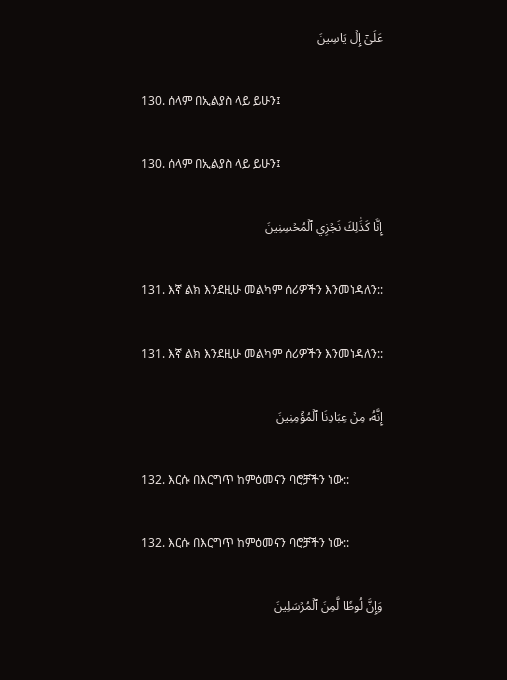عَلَىٰٓ إِلۡ يَاسِينَ

130. ሰላም በኢልያስ ላይ ይሁን፤

130. ሰላም በኢልያስ ላይ ይሁን፤

إِنَّا كَذَٰلِكَ نَجۡزِي ٱلۡمُحۡسِنِينَ

131. እኛ ልክ እንደዚሁ መልካም ሰሪዎችን እንመነዳለን::

131. እኛ ልክ እንደዚሁ መልካም ሰሪዎችን እንመነዳለን::

إِنَّهُۥ مِنۡ عِبَادِنَا ٱلۡمُؤۡمِنِينَ

132. እርሱ በእርግጥ ከምዕመናን ባሮቻችን ነው::

132. እርሱ በእርግጥ ከምዕመናን ባሮቻችን ነው::

وَإِنَّ لُوطٗا لَّمِنَ ٱلۡمُرۡسَلِينَ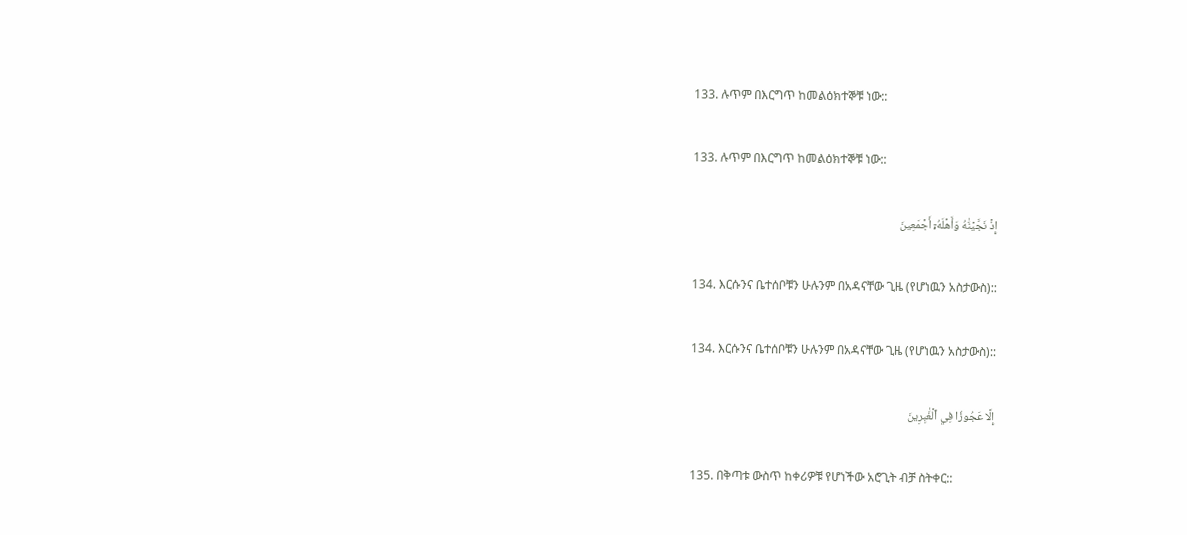133. ሉጥም በእርግጥ ከመልዕክተኞቹ ነው::

133. ሉጥም በእርግጥ ከመልዕክተኞቹ ነው::

إِذۡ نَجَّيۡنَٰهُ وَأَهۡلَهُۥٓ أَجۡمَعِينَ

134. እርሱንና ቤተሰቦቹን ሁሉንም በአዳናቸው ጊዜ (የሆነዉን አስታውስ)::

134. እርሱንና ቤተሰቦቹን ሁሉንም በአዳናቸው ጊዜ (የሆነዉን አስታውስ)::

إِلَّا عَجُوزٗا فِي ٱلۡغَٰبِرِينَ

135. በቅጣቱ ውስጥ ከቀሪዎቹ የሆነችው አሮጊት ብቻ ስትቀር::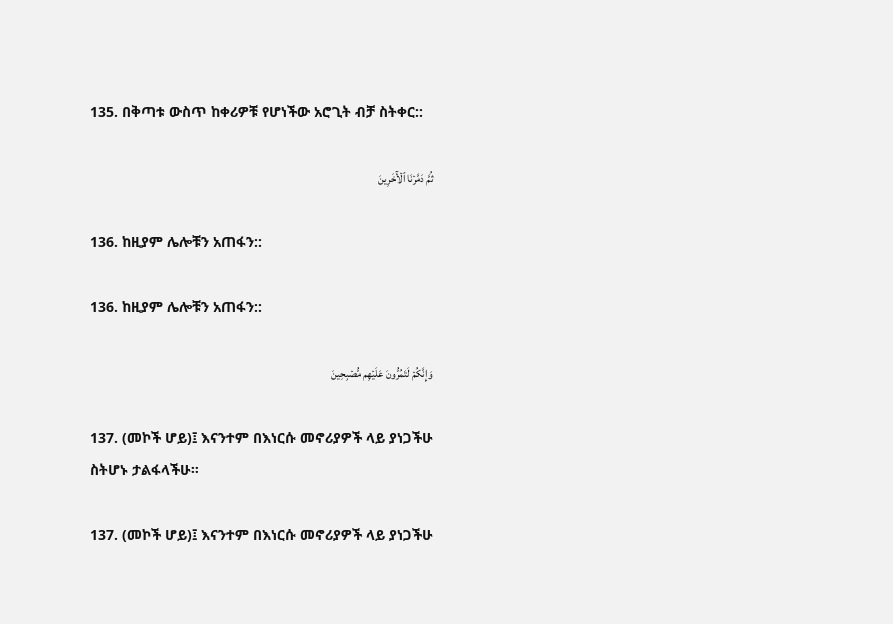135. በቅጣቱ ውስጥ ከቀሪዎቹ የሆነችው አሮጊት ብቻ ስትቀር::

ثُمَّ دَمَّرۡنَا ٱلۡأٓخَرِينَ

136. ከዚያም ሌሎቹን አጠፋን::

136. ከዚያም ሌሎቹን አጠፋን::

وَإِنَّكُمۡ لَتَمُرُّونَ عَلَيۡهِم مُّصۡبِحِينَ

137. (መኮች ሆይ)፤ እናንተም በእነርሱ መኖሪያዎች ላይ ያነጋችሁ ስትሆኑ ታልፋላችሁ።

137. (መኮች ሆይ)፤ እናንተም በእነርሱ መኖሪያዎች ላይ ያነጋችሁ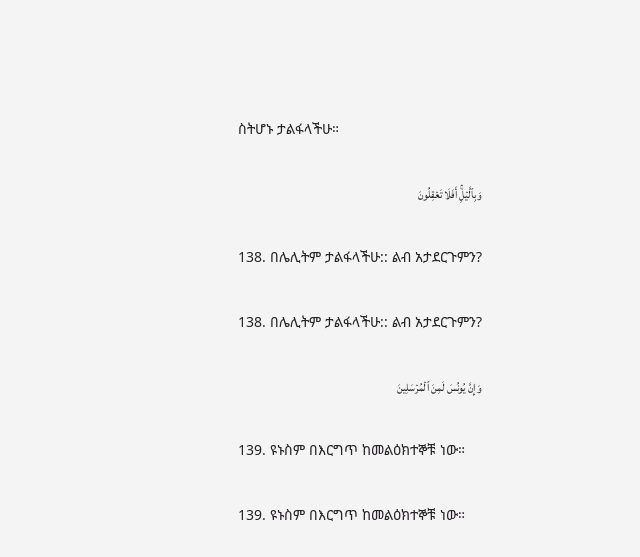ስትሆኑ ታልፋላችሁ።

وَبِٱلَّيۡلِۚ أَفَلَا تَعۡقِلُونَ

138. በሌሊትም ታልፋላችሁ:: ልብ አታደርጉምን?

138. በሌሊትም ታልፋላችሁ:: ልብ አታደርጉምን?

وَإِنَّ يُونُسَ لَمِنَ ٱلۡمُرۡسَلِينَ

139. ዩኑስም በእርግጥ ከመልዕክተኞቹ ነው።

139. ዩኑስም በእርግጥ ከመልዕክተኞቹ ነው።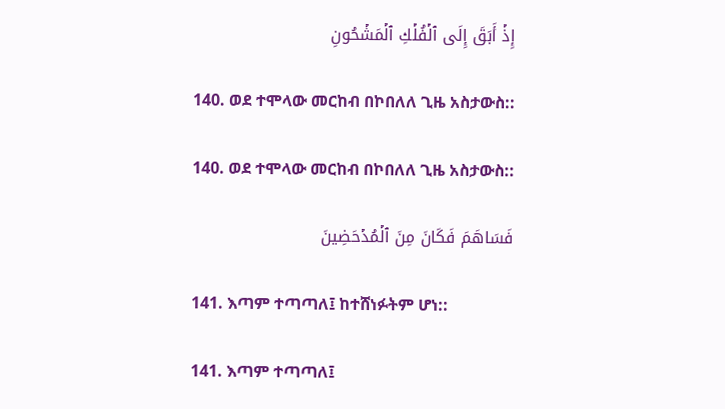إِذۡ أَبَقَ إِلَى ٱلۡفُلۡكِ ٱلۡمَشۡحُونِ

140. ወደ ተሞላው መርከብ በኮበለለ ጊዜ አስታውስ::

140. ወደ ተሞላው መርከብ በኮበለለ ጊዜ አስታውስ::

فَسَاهَمَ فَكَانَ مِنَ ٱلۡمُدۡحَضِينَ

141. እጣም ተጣጣለ፤ ከተሸነፉትም ሆነ::

141. እጣም ተጣጣለ፤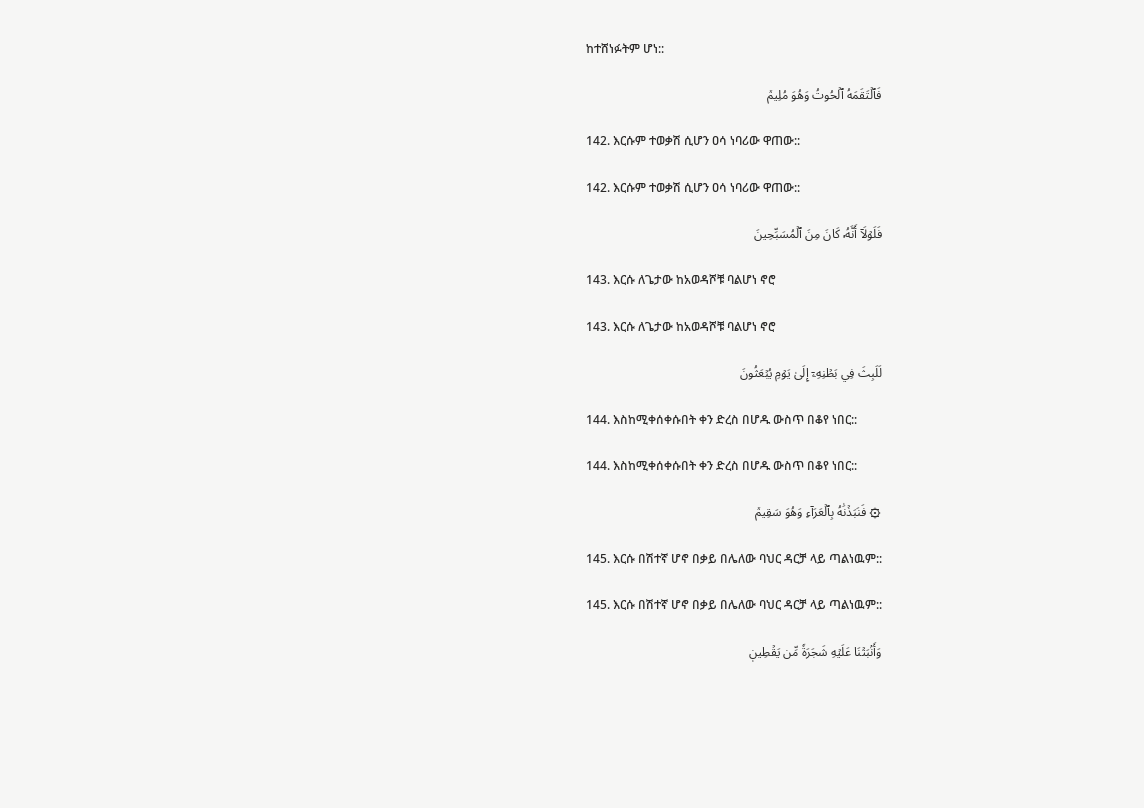ከተሸነፉትም ሆነ::

فَٱلۡتَقَمَهُ ٱلۡحُوتُ وَهُوَ مُلِيمٞ

142. እርሱም ተወቃሽ ሲሆን ዐሳ ነባሪው ዋጠው::

142. እርሱም ተወቃሽ ሲሆን ዐሳ ነባሪው ዋጠው::

فَلَوۡلَآ أَنَّهُۥ كَانَ مِنَ ٱلۡمُسَبِّحِينَ

143. እርሱ ለጌታው ከአወዳሾቹ ባልሆነ ኖሮ

143. እርሱ ለጌታው ከአወዳሾቹ ባልሆነ ኖሮ

لَلَبِثَ فِي بَطۡنِهِۦٓ إِلَىٰ يَوۡمِ يُبۡعَثُونَ

144. እስከሚቀሰቀሱበት ቀን ድረስ በሆዱ ውስጥ በቆየ ነበር::

144. እስከሚቀሰቀሱበት ቀን ድረስ በሆዱ ውስጥ በቆየ ነበር::

۞ فَنَبَذۡنَٰهُ بِٱلۡعَرَآءِ وَهُوَ سَقِيمٞ

145. እርሱ በሽተኛ ሆኖ በቃይ በሌለው ባህር ዳርቻ ላይ ጣልነዉም::

145. እርሱ በሽተኛ ሆኖ በቃይ በሌለው ባህር ዳርቻ ላይ ጣልነዉም::

وَأَنۢبَتۡنَا عَلَيۡهِ شَجَرَةٗ مِّن يَقۡطِينٖ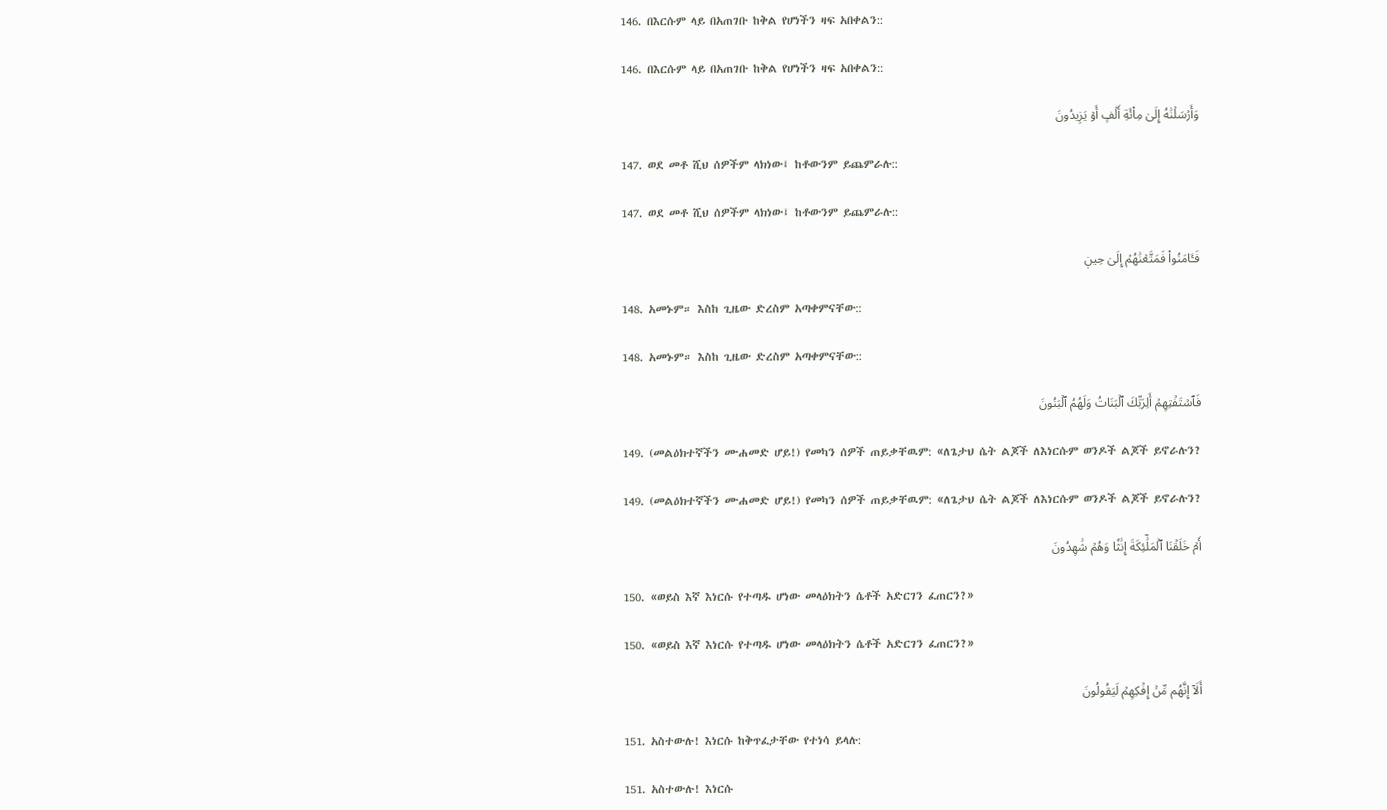146. በእርሱም ላይ በአጠገቡ ከቅል የሆነችን ዛፍ አበቀልን::

146. በእርሱም ላይ በአጠገቡ ከቅል የሆነችን ዛፍ አበቀልን::

وَأَرۡسَلۡنَٰهُ إِلَىٰ مِاْئَةِ أَلۡفٍ أَوۡ يَزِيدُونَ

147. ወደ መቶ ሺህ ሰዎችም ላክነው፤ ከቶውንም ይጨምራሉ::

147. ወደ መቶ ሺህ ሰዎችም ላክነው፤ ከቶውንም ይጨምራሉ::

فَـَٔامَنُواْ فَمَتَّعۡنَٰهُمۡ إِلَىٰ حِينٖ

148. አመኑም። እስከ ጊዜው ድረስም አጣቀምናቸው::

148. አመኑም። እስከ ጊዜው ድረስም አጣቀምናቸው::

فَٱسۡتَفۡتِهِمۡ أَلِرَبِّكَ ٱلۡبَنَاتُ وَلَهُمُ ٱلۡبَنُونَ

149. (መልዕክተኛችን ሙሐመድ ሆይ!) የመካን ሰዎች ጠይቃቸዉም: «ለጌታህ ሴት ልጆች ለእነርሱም ወንዶች ልጆች ይኖራሉን?

149. (መልዕክተኛችን ሙሐመድ ሆይ!) የመካን ሰዎች ጠይቃቸዉም: «ለጌታህ ሴት ልጆች ለእነርሱም ወንዶች ልጆች ይኖራሉን?

أَمۡ خَلَقۡنَا ٱلۡمَلَٰٓئِكَةَ إِنَٰثٗا وَهُمۡ شَٰهِدُونَ

150. «ወይስ እኛ እነርሱ የተጣዱ ሆነው መላዕክትን ሴቶች አድርገን ፈጠርን?»

150. «ወይስ እኛ እነርሱ የተጣዱ ሆነው መላዕክትን ሴቶች አድርገን ፈጠርን?»

أَلَآ إِنَّهُم مِّنۡ إِفۡكِهِمۡ لَيَقُولُونَ

151. አስተውሉ! እነርሱ ከቅጥፈታቸው የተነሳ ይላሉ:

151. አስተውሉ! እነርሱ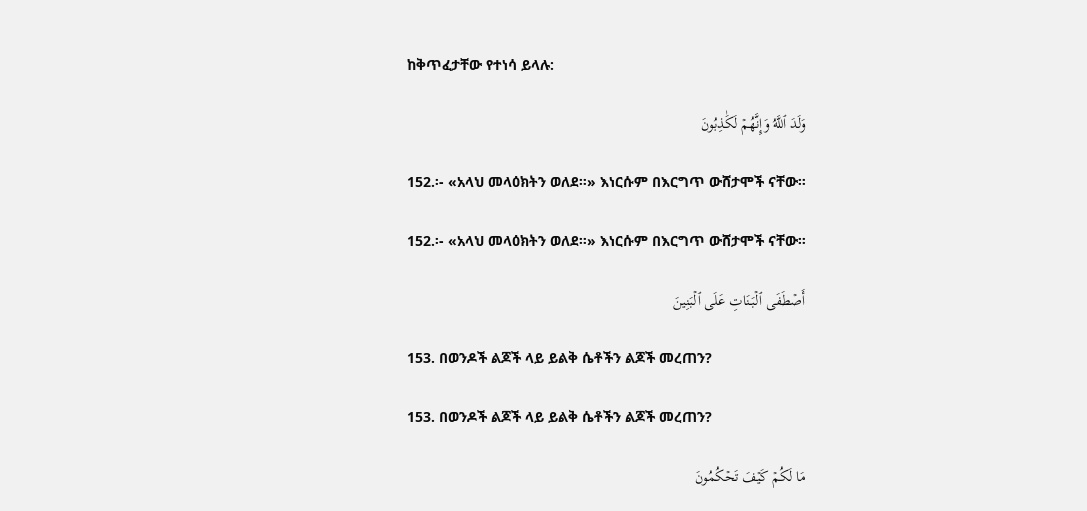ከቅጥፈታቸው የተነሳ ይላሉ:

وَلَدَ ٱللَّهُ وَإِنَّهُمۡ لَكَٰذِبُونَ

152.፡- «አላህ መላዕክትን ወለደ።» እነርሱም በእርግጥ ውሸታሞች ናቸው።

152.፡- «አላህ መላዕክትን ወለደ።» እነርሱም በእርግጥ ውሸታሞች ናቸው።

أَصۡطَفَى ٱلۡبَنَاتِ عَلَى ٱلۡبَنِينَ

153. በወንዶች ልጆች ላይ ይልቅ ሴቶችን ልጆች መረጠን?

153. በወንዶች ልጆች ላይ ይልቅ ሴቶችን ልጆች መረጠን?

مَا لَكُمۡ كَيۡفَ تَحۡكُمُونَ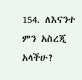154. ለእናንተ ምን አስረጂ አላችሁ?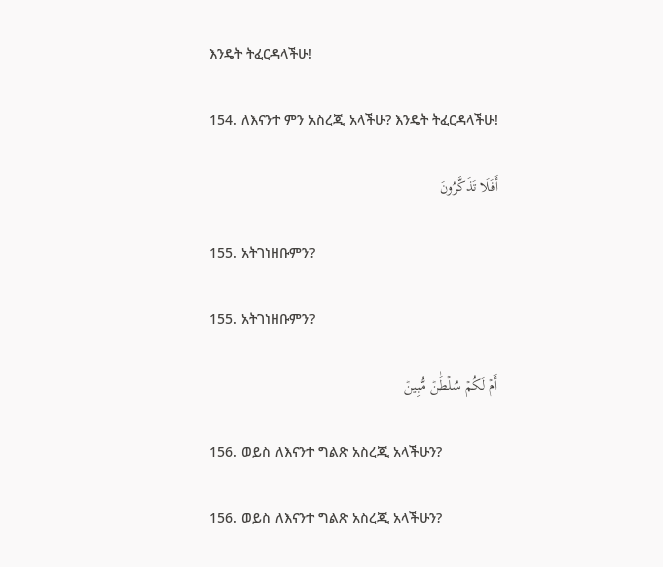እንዴት ትፈርዳላችሁ!

154. ለእናንተ ምን አስረጂ አላችሁ? እንዴት ትፈርዳላችሁ!

أَفَلَا تَذَكَّرُونَ

155. አትገነዘቡምን?

155. አትገነዘቡምን?

أَمۡ لَكُمۡ سُلۡطَٰنٞ مُّبِينٞ

156. ወይስ ለእናንተ ግልጽ አስረጂ አላችሁን?

156. ወይስ ለእናንተ ግልጽ አስረጂ አላችሁን?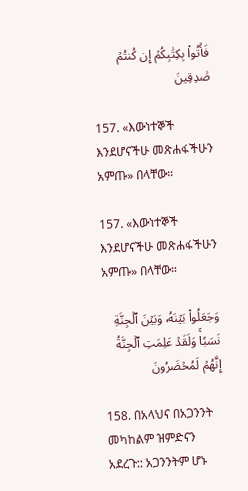فَأۡتُواْ بِكِتَٰبِكُمۡ إِن كُنتُمۡ صَٰدِقِينَ

157. «እውነተኞች እንደሆናችሁ መጽሐፋችሁን አምጡ» በላቸው።

157. «እውነተኞች እንደሆናችሁ መጽሐፋችሁን አምጡ» በላቸው።

وَجَعَلُواْ بَيۡنَهُۥ وَبَيۡنَ ٱلۡجِنَّةِ نَسَبٗاۚ وَلَقَدۡ عَلِمَتِ ٱلۡجِنَّةُ إِنَّهُمۡ لَمُحۡضَرُونَ

158. በአላህና በአጋንንት መካከልም ዝምድናን አደረጉ:: አጋንንትም ሆኑ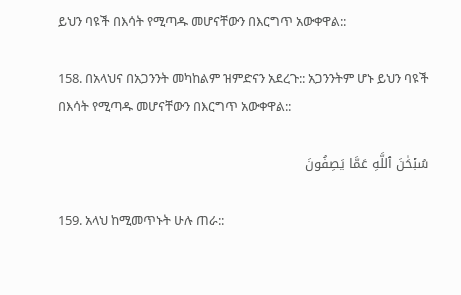ይህን ባዩች በእሳት የሚጣዱ መሆናቸውን በእርግጥ አውቀዋል::

158. በአላህና በአጋንንት መካከልም ዝምድናን አደረጉ:: አጋንንትም ሆኑ ይህን ባዩች በእሳት የሚጣዱ መሆናቸውን በእርግጥ አውቀዋል::

سُبۡحَٰنَ ٱللَّهِ عَمَّا يَصِفُونَ

159. አላህ ከሚመጥኑት ሁሉ ጠራ::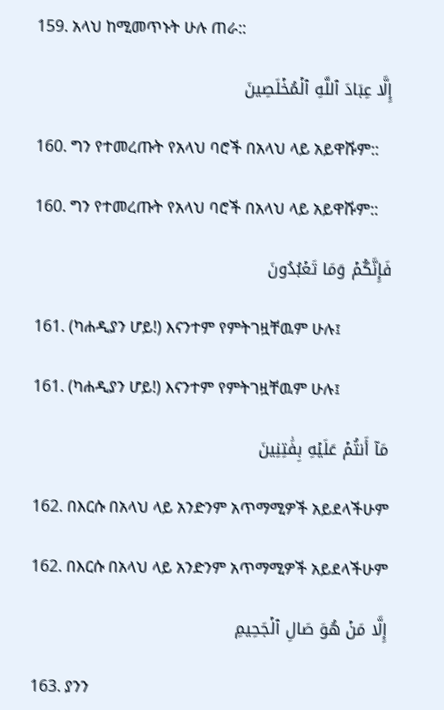159. አላህ ከሚመጥኑት ሁሉ ጠራ::

إِلَّا عِبَادَ ٱللَّهِ ٱلۡمُخۡلَصِينَ

160. ግን የተመረጡት የአላህ ባሮች በአላህ ላይ አይዋሹም::

160. ግን የተመረጡት የአላህ ባሮች በአላህ ላይ አይዋሹም::

فَإِنَّكُمۡ وَمَا تَعۡبُدُونَ

161. (ካሐዲያን ሆይ!) እናንተም የምትገዟቸዉም ሁሉ፤

161. (ካሐዲያን ሆይ!) እናንተም የምትገዟቸዉም ሁሉ፤

مَآ أَنتُمۡ عَلَيۡهِ بِفَٰتِنِينَ

162. በእርሱ በአላህ ላይ አንድንም አጥማሚዎች አይደላችሁም

162. በእርሱ በአላህ ላይ አንድንም አጥማሚዎች አይደላችሁም

إِلَّا مَنۡ هُوَ صَالِ ٱلۡجَحِيمِ

163. ያንን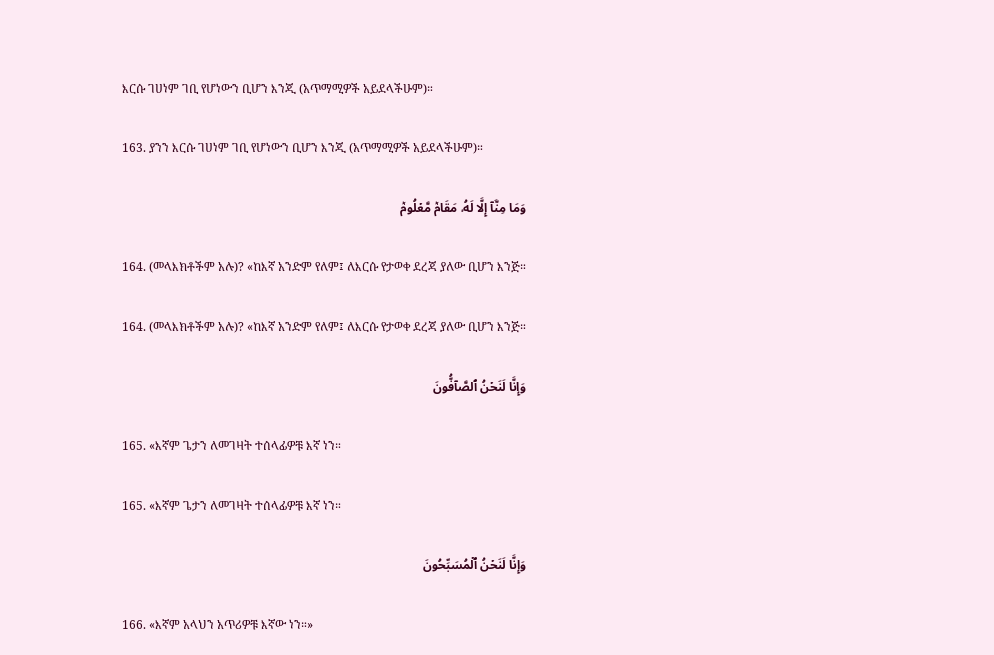እርሱ ገሀነም ገቢ የሆነውን ቢሆን እንጂ (አጥማሚዎች አይደላችሁም)።

163. ያንን እርሱ ገሀነም ገቢ የሆነውን ቢሆን እንጂ (አጥማሚዎች አይደላችሁም)።

وَمَا مِنَّآ إِلَّا لَهُۥ مَقَامٞ مَّعۡلُومٞ

164. (መላእክቶችም አሉ)? «ከእኛ አንድም የለም፤ ለእርሱ የታወቀ ደረጃ ያለው ቢሆን እንጅ።

164. (መላእክቶችም አሉ)? «ከእኛ አንድም የለም፤ ለእርሱ የታወቀ ደረጃ ያለው ቢሆን እንጅ።

وَإِنَّا لَنَحۡنُ ٱلصَّآفُّونَ

165. «እኛም ጌታን ለመገዛት ተሰላፊዎቹ እኛ ነን።

165. «እኛም ጌታን ለመገዛት ተሰላፊዎቹ እኛ ነን።

وَإِنَّا لَنَحۡنُ ٱلۡمُسَبِّحُونَ

166. «እኛም አላህን አጥሪዎቹ እኛው ነን።»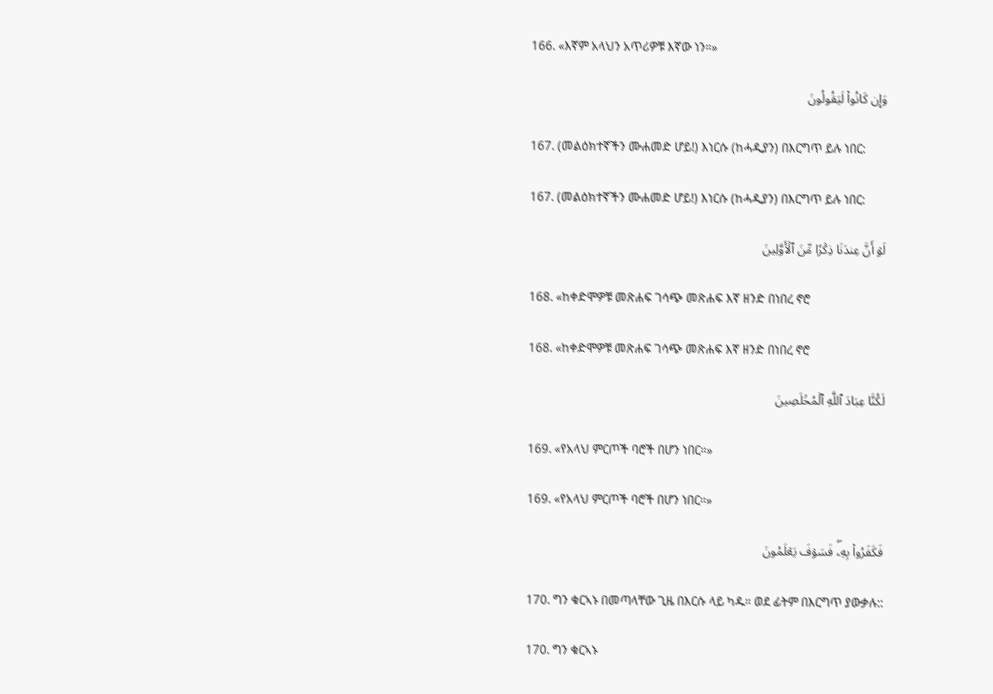166. «እኛም አላህን አጥሪዎቹ እኛው ነን።»

وَإِن كَانُواْ لَيَقُولُونَ

167. (መልዕክተኛችን ሙሐመድ ሆይ!) እነርሱ (ከሓዲያን) በእርግጥ ይሉ ነበር:

167. (መልዕክተኛችን ሙሐመድ ሆይ!) እነርሱ (ከሓዲያን) በእርግጥ ይሉ ነበር:

لَوۡ أَنَّ عِندَنَا ذِكۡرٗا مِّنَ ٱلۡأَوَّلِينَ

168. «ከቀድሞዎቹ መጽሐፍ ገሳጭ መጽሐፍ እኛ ዘንድ በነበረ ኖሮ

168. «ከቀድሞዎቹ መጽሐፍ ገሳጭ መጽሐፍ እኛ ዘንድ በነበረ ኖሮ

لَكُنَّا عِبَادَ ٱللَّهِ ٱلۡمُخۡلَصِينَ

169. «የአላህ ምርጦች ባሮች በሆን ነበር።»

169. «የአላህ ምርጦች ባሮች በሆን ነበር።»

فَكَفَرُواْ بِهِۦۖ فَسَوۡفَ يَعۡلَمُونَ

170. ግን ቁርኣኑ በመጣላቸው ጊዜ በእርሱ ላይ ካዱ። ወደ ፊትም በእርግጥ ያውቃሉ::

170. ግን ቁርኣኑ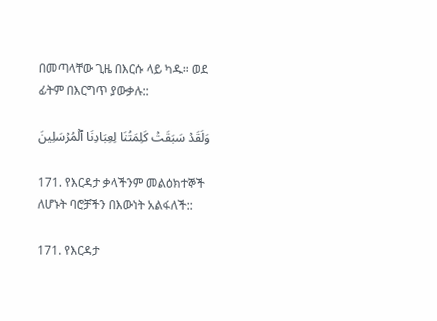በመጣላቸው ጊዜ በእርሱ ላይ ካዱ። ወደ ፊትም በእርግጥ ያውቃሉ::

وَلَقَدۡ سَبَقَتۡ كَلِمَتُنَا لِعِبَادِنَا ٱلۡمُرۡسَلِينَ

171. የእርዳታ ቃላችንም መልዕክተኞች ለሆኑት ባሮቻችን በእውነት አልፋለች::

171. የእርዳታ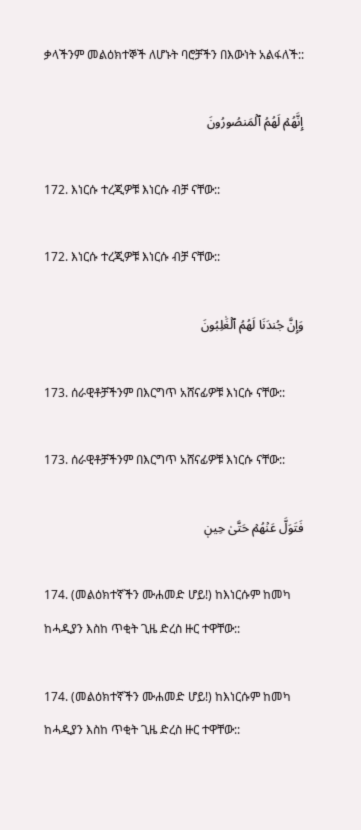ቃላችንም መልዕክተኞች ለሆኑት ባሮቻችን በእውነት አልፋለች::

إِنَّهُمۡ لَهُمُ ٱلۡمَنصُورُونَ

172. እነርሱ ተረጂዎቹ እነርሱ ብቻ ናቸው::

172. እነርሱ ተረጂዎቹ እነርሱ ብቻ ናቸው::

وَإِنَّ جُندَنَا لَهُمُ ٱلۡغَٰلِبُونَ

173. ሰራዊቶቻችንም በእርግጥ አሸናፊዎቹ እነርሱ ናቸው::

173. ሰራዊቶቻችንም በእርግጥ አሸናፊዎቹ እነርሱ ናቸው::

فَتَوَلَّ عَنۡهُمۡ حَتَّىٰ حِينٖ

174. (መልዕክተኛችን ሙሐመድ ሆይ!) ከእነርሱም ከመካ ከሓዲያን እስከ ጥቂት ጊዜ ድረስ ዙር ተዋቸው::

174. (መልዕክተኛችን ሙሐመድ ሆይ!) ከእነርሱም ከመካ ከሓዲያን እስከ ጥቂት ጊዜ ድረስ ዙር ተዋቸው::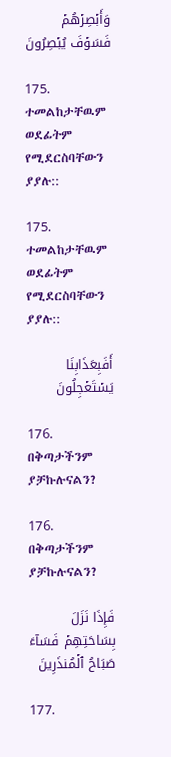وَأَبۡصِرۡهُمۡ فَسَوۡفَ يُبۡصِرُونَ

175. ተመልከታቸዉም ወደፊትም የሚደርስባቸውን ያያሉ::

175. ተመልከታቸዉም ወደፊትም የሚደርስባቸውን ያያሉ::

أَفَبِعَذَابِنَا يَسۡتَعۡجِلُونَ

176. በቅጣታችንም ያቻኩሉናልን?

176. በቅጣታችንም ያቻኩሉናልን?

فَإِذَا نَزَلَ بِسَاحَتِهِمۡ فَسَآءَ صَبَاحُ ٱلۡمُنذَرِينَ

177.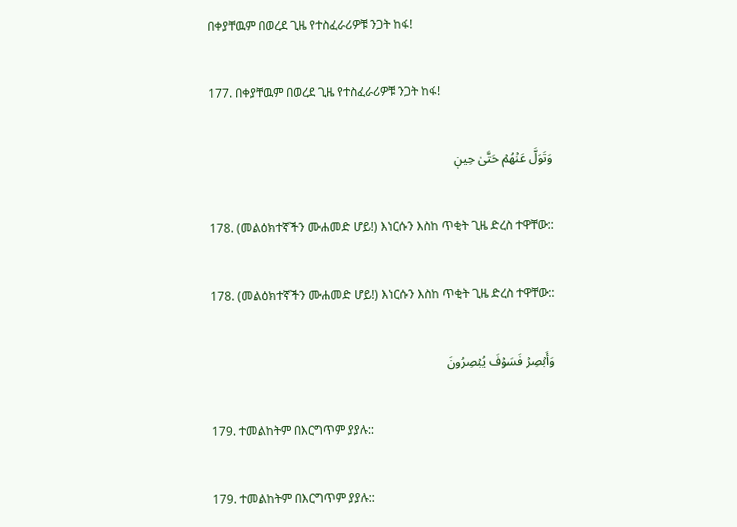በቀያቸዉም በወረደ ጊዜ የተስፈራሪዎቹ ንጋት ከፋ!

177. በቀያቸዉም በወረደ ጊዜ የተስፈራሪዎቹ ንጋት ከፋ!

وَتَوَلَّ عَنۡهُمۡ حَتَّىٰ حِينٖ

178. (መልዕክተኛችን ሙሐመድ ሆይ!) እነርሱን እስከ ጥቂት ጊዜ ድረስ ተዋቸው::

178. (መልዕክተኛችን ሙሐመድ ሆይ!) እነርሱን እስከ ጥቂት ጊዜ ድረስ ተዋቸው::

وَأَبۡصِرۡ فَسَوۡفَ يُبۡصِرُونَ

179. ተመልከትም በእርግጥም ያያሉ::

179. ተመልከትም በእርግጥም ያያሉ::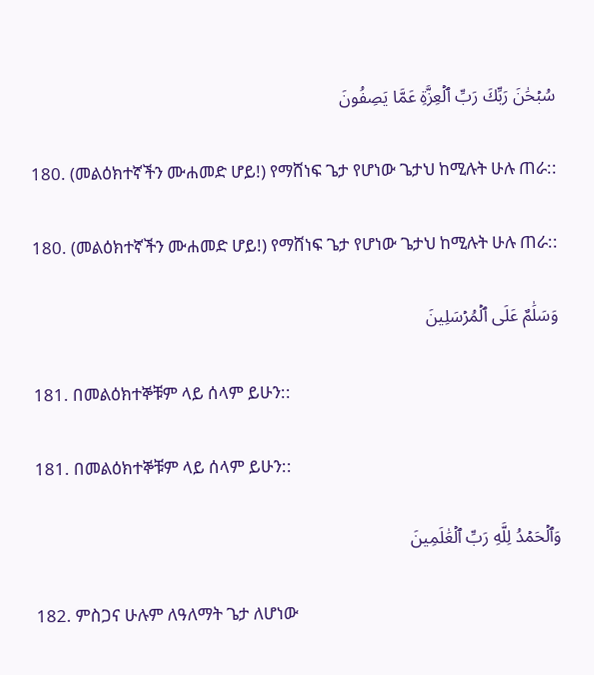سُبۡحَٰنَ رَبِّكَ رَبِّ ٱلۡعِزَّةِ عَمَّا يَصِفُونَ

180. (መልዕክተኛችን ሙሐመድ ሆይ!) የማሸነፍ ጌታ የሆነው ጌታህ ከሚሉት ሁሉ ጠራ::

180. (መልዕክተኛችን ሙሐመድ ሆይ!) የማሸነፍ ጌታ የሆነው ጌታህ ከሚሉት ሁሉ ጠራ::

وَسَلَٰمٌ عَلَى ٱلۡمُرۡسَلِينَ

181. በመልዕክተኞቹም ላይ ሰላም ይሁን::

181. በመልዕክተኞቹም ላይ ሰላም ይሁን::

وَٱلۡحَمۡدُ لِلَّهِ رَبِّ ٱلۡعَٰلَمِينَ

182. ምስጋና ሁሉም ለዓለማት ጌታ ለሆነው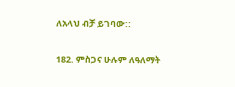ለአላህ ብቻ ይገባው::

182. ምስጋና ሁሉም ለዓለማት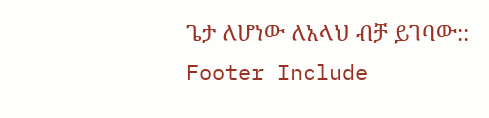ጌታ ለሆነው ለአላህ ብቻ ይገባው::
Footer Include